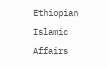Ethiopian Islamic Affairs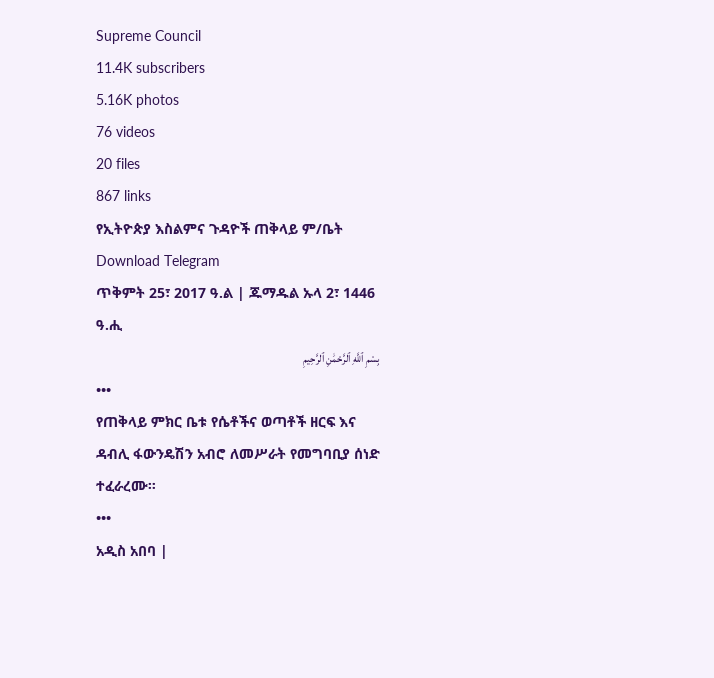Supreme Council
11.4K subscribers
5.16K photos
76 videos
20 files
867 links
የኢትዮጵያ እስልምና ጉዳዮች ጠቅላይ ም/ቤት
Download Telegram
ጥቅምት 25፣ 2017 ዓ.ል | ጁማዱል ኡላ 2፣ 1446 ዓ.ሒ
بِسْمِ ٱللَّهِ ٱلرَّحْمَٰنِ ٱلرَّحِيمِ
•••
የጠቅላይ ምክር ቤቱ የሴቶችና ወጣቶች ዘርፍ እና ዳብሊ ፋውንዴሽን አብሮ ለመሥራት የመግባቢያ ሰነድ ተፈራረሙ።
•••
አዲስ አበባ |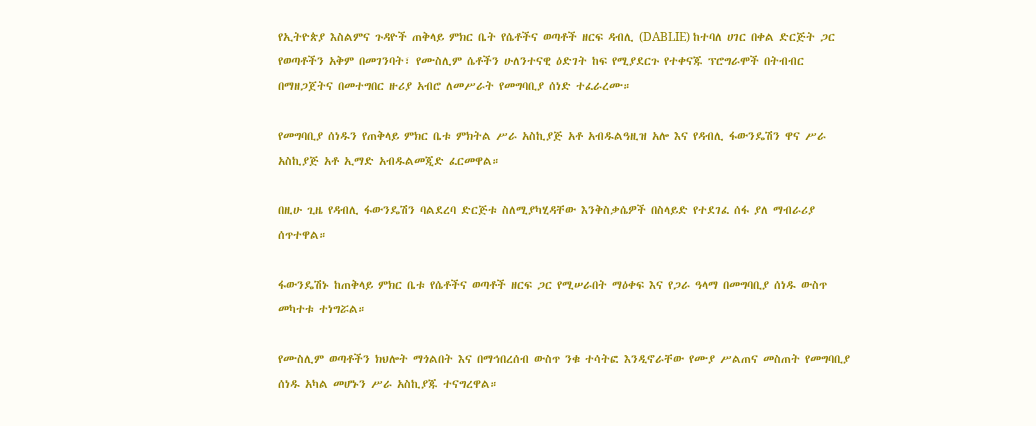የኢትዮጵያ እስልምና ጉዳዮች ጠቅላይ ምክር ቤት የሴቶችና ወጣቶች ዘርፍ ዳብሊ (DABLIE) ከተባለ ሀገር በቀል ድርጅት ጋር የወጣቶችን አቅም በመገንባት፣ የሙስሊም ሴቶችን ሁለንተናዊ ዕድገት ከፍ የሚያደርጉ የተቀናጁ ፕሮግራሞች በትብብር በማዘጋጀትና በመተግበር ዙሪያ አብሮ ለመሥራት የመግባቢያ ሰነድ ተፈራረሙ።

የመግባቢያ ሰነዱን የጠቅላይ ምክር ቤቱ ምክትል ሥራ አስኪያጅ አቶ አብዱልዓዚዝ አሎ እና የዳብሊ ፋውንዴሽን ዋና ሥራ አስኪያጅ አቶ ኢማድ አብዱልመጂድ ፈርመዋል።

በዚሁ ጊዜ የዳብሊ ፋውንዴሽን ባልደረባ ድርጅቱ ስለሚያካሂዳቸው እንቅስቃሴዎች በስላይድ የተደገፈ ሰፋ ያለ ማብራሪያ ሰጥተዋል።

ፋውንዴሽኑ ከጠቅላይ ምክር ቤቱ የሴቶችና ወጣቶች ዘርፍ ጋር የሚሠራበት ማዕቀፍ እና የጋራ ዓላማ በመግባቢያ ሰነዱ ውስጥ መካተቱ ተነግሯል።

የሙስሊም ወጣቶችን ክህሎት ማጎልበት እና በማኅበረሰብ ውስጥ ንቁ ተሳትፎ እንዲኖራቸው የሙያ ሥልጠና መስጠት የመግባቢያ ሰነዱ አካል መሆኑን ሥራ አስኪያጁ ተናግረዋል።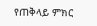የጠቅላይ ምክር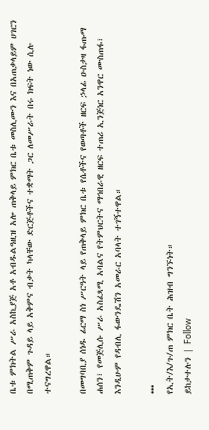ቤቱ ምክትል ሥራ አስኪያጅ አቶ አብዱልዓዚዝ አሎ ጠቅላይ ምክር ቤቱ መስሊሙን እና በአጠቃላይም ሀገርን በሚጠቅም ጉዳይ ላይ አቅምና ብቃት ካላቸው ድርጅቶችና ተቋማት ጋር ለመሥራት በሩ ክፍት ነው ሲሉ ተናግረዋል።

በመግባቢያ ሰነዱ ፊርማ ስነ ሥርዓት ላይ የጠቅላይ ምክር ቤቱ የሴቶችና የወጣቶች ዘርፍ ኃላፊ ዑስታዛ ፋጡማ ሐሰን፣ የመጅሊሱ ሥራ አስፈጻሚ አባልና የትምህርትና ማኅበራዊ ዘርፍ ተጠሪ ኢንጅነር አንዋር ሙስጠፋ፣ እንዲሁም የዳብሊ ፋውንዴሽን አመራር አባላት ተገኝተዋል።

•••
የኢት/እ/ጉ/ጠ ምክር ቤት ሕዝብ ግንኙነት።
ይከታተሉን | Follow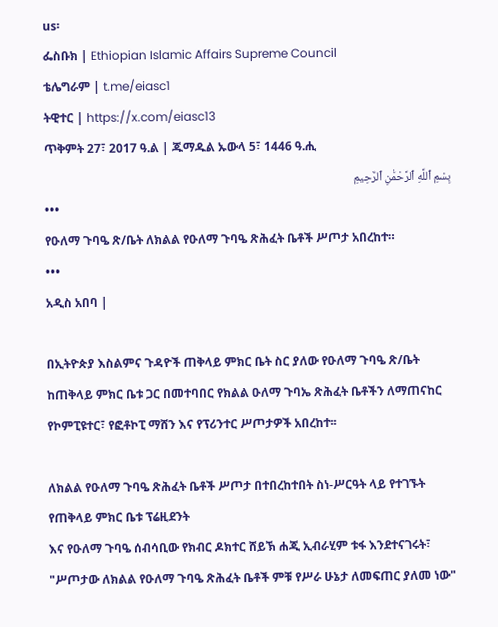us፡
ፌስቡክ | Ethiopian Islamic Affairs Supreme Council
ቴሌግራም | t.me/eiasc1
ትዊተር | https://x.com/eiasc13
ጥቅምት 27፣ 2017 ዓ.ል | ጁማዱል ኡውላ 5፣ 1446 ዓ.ሒ
بِسْمِ ٱللَّهِ ٱلرَّحْمَٰنِ ٱلرَّحِيمِ
•••
የዑለማ ጉባዔ ጽ/ቤት ለክልል የዑለማ ጉባዔ ጽሕፈት ቤቶች ሥጦታ አበረከተ።
•••
አዲስ አበባ |

በኢትዮጵያ እስልምና ጉዳዮች ጠቅላይ ምክር ቤት ስር ያለው የዑለማ ጉባዔ ጽ/ቤት ከጠቅላይ ምክር ቤቱ ጋር በመተባበር የክልል ዑለማ ጉባኤ ጽሕፈት ቤቶችን ለማጠናከር የኮምፒዩተር፣ የፎቶኮፒ ማሸን እና የፕሪንተር ሥጦታዎች አበረከተ፡፡

ለክልል የዑለማ ጉባዔ ጽሕፈት ቤቶች ሥጦታ በተበረከተበት ስነ-ሥርዓት ላይ የተገኙት የጠቅላይ ምክር ቤቱ ፕሬዚደንት
እና የዑለማ ጉባዔ ሰብሳቢው የክብር ዶክተር ሸይኽ ሐጂ ኢብራሂም ቱፋ እንደተናገሩት፣ "ሥጦታው ለክልል የዑለማ ጉባዔ ጽሕፈት ቤቶች ምቹ የሥራ ሁኔታ ለመፍጠር ያለመ ነው"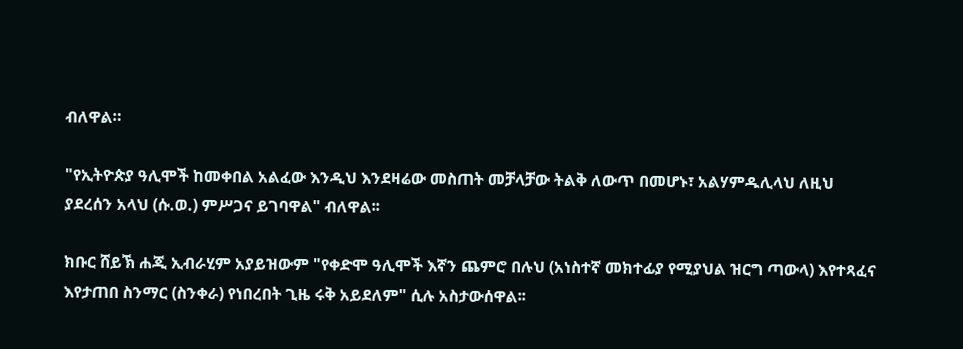ብለዋል።

"የኢትዮጵያ ዓሊሞች ከመቀበል አልፈው እንዲህ እንደዛሬው መስጠት መቻላቻው ትልቅ ለውጥ በመሆኑ፣ አልሃምዱሊላህ ለዚህ ያደረሰን አላህ (ሱ.ወ.) ምሥጋና ይገባዋል" ብለዋል፡፡

ክቡር ሸይኽ ሐጂ ኢብራሂም አያይዝውም "የቀድሞ ዓሊሞች እኛን ጨምሮ በሉህ (አነስተኛ መክተፊያ የሚያህል ዝርግ ጣውላ) እየተጻፈና እየታጠበ ስንማር (ስንቀራ) የነበረበት ጊዜ ሩቅ አይደለም" ሲሉ አስታውሰዋል፡፡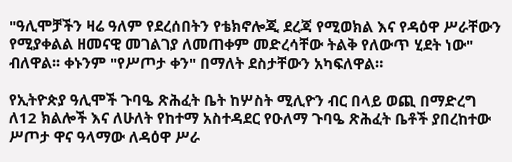"ዓሊሞቻችን ዛሬ ዓለም የደረሰበትን የቴክኖሎጂ ደረጃ የሚወክል እና የዳዕዋ ሥራቸውን የሚያቀልል ዘመናዊ መገልገያ ለመጠቀም መድረሳቸው ትልቅ የለውጥ ሂደት ነው" ብለዋል፡፡ ቀኑንም "የሥጦታ ቀን" በማለት ደስታቸውን አካፍለዋል።

የኢትዮጵያ ዓሊሞች ጉባዔ ጽሕፈት ቤት ከሦስት ሚሊዮን ብር በላይ ወጪ በማድረግ ለ12 ክልሎች እና ለሁለት የከተማ አስተዳደር የዑለማ ጉባዔ ጽሕፈት ቤቶች ያበረከተው ሥጦታ ዋና ዓላማው ለዳዕዋ ሥራ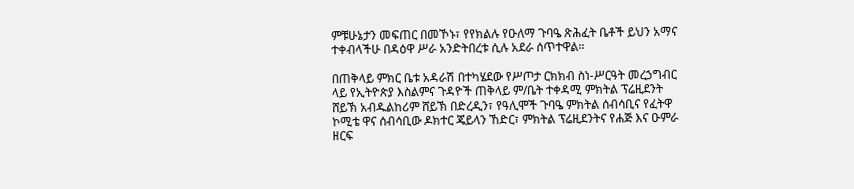ምቹሁኔታን መፍጠር በመኾኑ፣ የየክልሉ የዑለማ ጉባዔ ጽሕፈት ቤቶች ይህን አማና ተቀብላችሁ በዳዕዋ ሥራ አንድትበረቱ ሲሉ አደራ ሰጥተዋል።

በጠቅላይ ምክር ቤቱ አዳራሽ በተካሄደው የሥጦታ ርክክብ ስነ-ሥርዓት መረኃግብር ላይ የኢትዮጵያ እስልምና ጉዳዮች ጠቅላይ ም/ቤት ተቀዳሚ ምክትል ፕሬዚደንት ሸይኽ አብዱልከሪም ሸይኽ በድረዲን፣ የዓሊሞች ጉባዔ ምክትል ሰብሳቢና የፈትዋ ኮሚቴ ዋና ሰብሳቢው ዶክተር ጄይላን ኸድር፣ ምክትል ፕሬዚደንትና የሐጅ እና ዑምራ ዘርፍ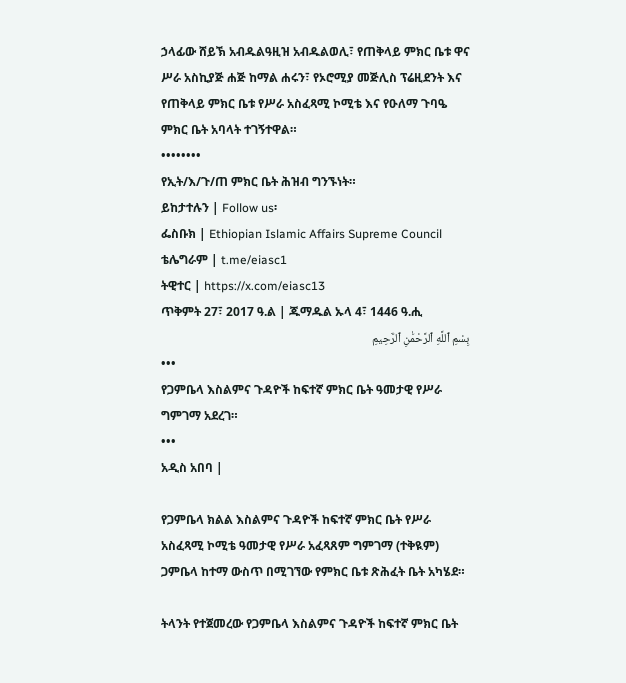ኃላፊው ሸይኽ አብዱልዓዚዝ አብዱልወሊ፣ የጠቅላይ ምክር ቤቱ ዋና ሥራ አስኪያጅ ሐጅ ከማል ሐሩን፣ የኦሮሚያ መጅሊስ ፕሬዚደንት እና የጠቅላይ ምክር ቤቱ የሥራ አስፈጻሚ ኮሚቴ እና የዑለማ ጉባዔ ምክር ቤት አባላት ተገኝተዋል።
••••••••
የኢት/እ/ጉ/ጠ ምክር ቤት ሕዝብ ግንኙነት።
ይከታተሉን | Follow us፡
ፌስቡክ | Ethiopian Islamic Affairs Supreme Council
ቴሌግራም | t.me/eiasc1
ትዊተር | https://x.com/eiasc13
ጥቅምት 27፣ 2017 ዓ.ል | ጁማዱል ኡላ 4፣ 1446 ዓ.ሒ
بِسْمِ ٱللَّهِ ٱلرَّحْمَٰنِ ٱلرَّحِيمِ
•••
የጋምቤላ እስልምና ጉዳዮች ከፍተኛ ምክር ቤት ዓመታዊ የሥራ ግምገማ አደረገ።
•••
አዲስ አበባ |

የጋምቤላ ክልል እስልምና ጉዳዮች ከፍተኛ ምክር ቤት የሥራ አስፈጻሚ ኮሚቴ ዓመታዊ የሥራ አፈጻጸም ግምገማ (ተቅዪም) ጋምቤላ ከተማ ውስጥ በሚገኘው የምክር ቤቱ ጽሕፈት ቤት አካሄደ።

ትላንት የተጀመረው የጋምቤላ እስልምና ጉዳዮች ከፍተኛ ምክር ቤት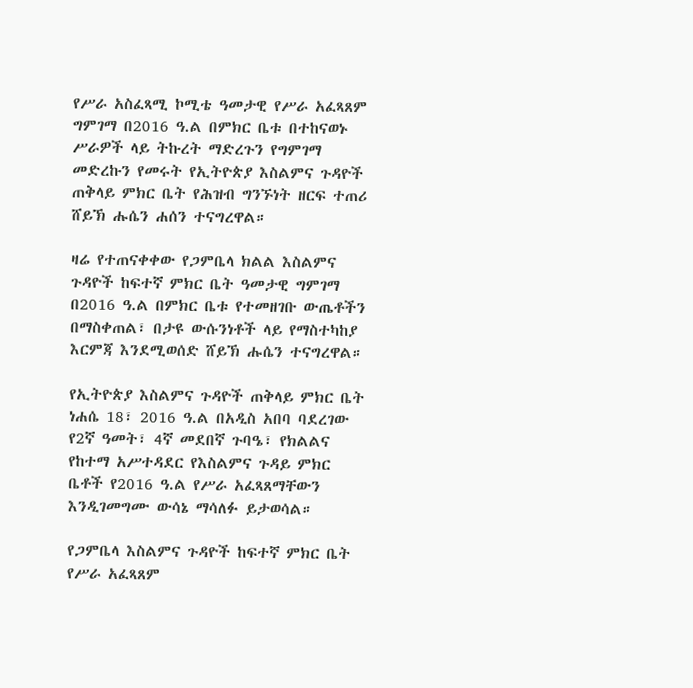የሥራ አስፈጻሚ ኮሚቴ ዓመታዊ የሥራ አፈጻጸም ግምገማ በ2016 ዓ.ል በምክር ቤቱ በተከናወኑ ሥራዎች ላይ ትኩረት ማድረጉን የግምገማ መድረኩን የመሩት የኢትዮጵያ እስልምና ጉዳዮች ጠቅላይ ምክር ቤት የሕዝብ ግንኙነት ዘርፍ ተጠሪ ሸይኽ ሑሴን ሐሰን ተናግረዋል።

ዛሬ የተጠናቀቀው የጋምቤላ ክልል እስልምና ጉዳዮች ከፍተኛ ምክር ቤት ዓመታዊ ግምገማ በ2016 ዓ.ል በምክር ቤቱ የተመዘገቡ ውጤቶችን በማስቀጠል፣ በታዩ ውሱንነቶች ላይ የማስተካከያ እርምጃ እንደሚወሰድ ሸይኽ ሑሴን ተናግረዋል።

የኢትዮጵያ እስልምና ጉዳዮች ጠቅላይ ምክር ቤት ነሐሴ 18፣ 2016 ዓ.ል በአዲስ አበባ ባደረገው የ2ኛ ዓመት፣ 4ኛ መደበኛ ጉባዔ፣ የክልልና የከተማ አሥተዳደር የእስልምና ጉዳይ ምክር ቤቶች የ2016 ዓ.ል የሥራ አፈጻጸማቸውን እንዲገመግሙ ውሳኔ ማሳለፉ ይታወሳል።

የጋምቤላ እስልምና ጉዳዮች ከፍተኛ ምክር ቤት የሥራ አፈጻጸም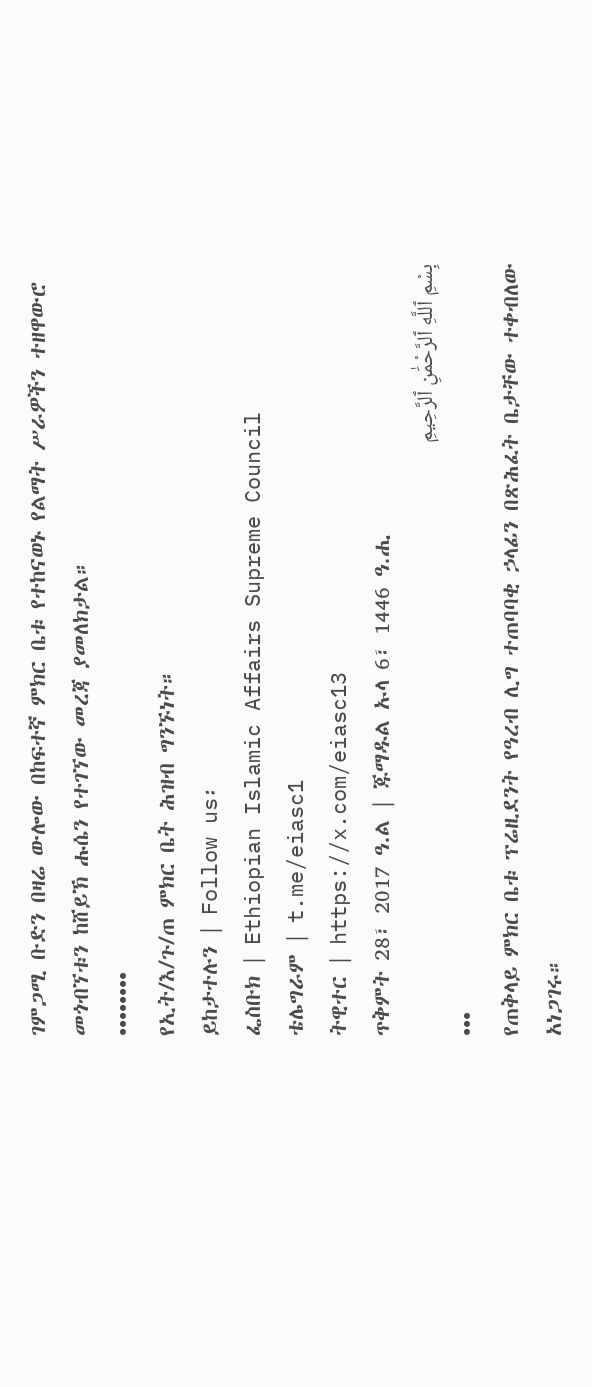ገምጋሚ ቡድን በዛሬ ውሎው በከፍተኛ ምክር ቤቱ የተከናወኑ የልማት ሥራዎችን ተዘዋውሮ መጎብኘቱን ከሸይኽ ሑሴን የተገኘው መረጃ ያመለክታል።
••••••••
የኢት/እ/ጉ/ጠ ምክር ቤት ሕዝብ ግንኙነት።
ይከታተሉን | Follow us፡
ፌስቡክ | Ethiopian Islamic Affairs Supreme Council
ቴሌግራም | t.me/eiasc1
ትዊተር | https://x.com/eiasc13
ጥቅምት 28፣ 2017 ዓ.ል | ጁማዱል ኡላ 6፣ 1446 ዓ.ሒ
بِسْمِ ٱللَّهِ ٱلرَّحْمَٰنِ ٱلرَّحِيمِ
•••
የጠቅላይ ምክር ቤቱ ፕሬዚደንት የዓረብ ሊግ ተጠባባቂ ኃላፊን በጽሕፈት ቤታቸው ተቀብለው አነጋገሩ።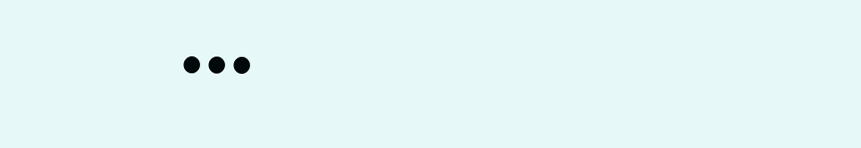•••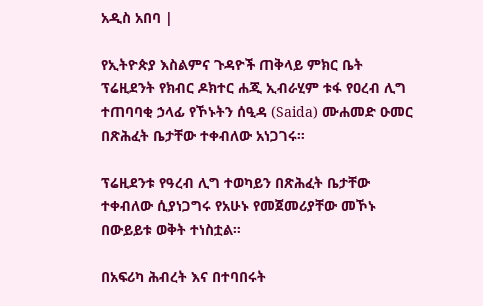አዲስ አበባ |

የኢትዮጵያ እስልምና ጉዳዮች ጠቅላይ ምክር ቤት ፕሬዚደንት የክብር ዶክተር ሐጂ ኢብራሂም ቱፋ የዐረብ ሊግ ተጠባባቂ ኃላፊ የኾኑትን ሰዒዳ (Saida) ሙሐመድ ዑመር በጽሕፈት ቤታቸው ተቀብለው አነጋገሩ።

ፕሬዚደንቱ የዓረብ ሊግ ተወካይን በጽሕፈት ቤታቸው ተቀብለው ሲያነጋግሩ የአሁኑ የመጀመሪያቸው መኾኑ በውይይቱ ወቅት ተነስቷል።

በአፍሪካ ሕብረት እና በተባበሩት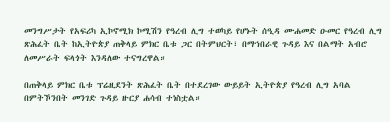መንግሥታት የአፍሪካ ኢኮኖሚክ ኮሚሽን የዓረብ ሊግ ተወካይ የሆኑት ሰዒዳ ሙሐመድ ዑመር የዓረብ ሊግ ጽሕፈት ቤት ከኢትዮጵያ ጠቅላይ ምክር ቤቱ ጋር በትምህርት፣ በማኀበራዊ ጉዳይ እና በልማት አብሮ ለመሥራት ፍላጎት እንዳለው ተናግረዋል።

በጠቅላይ ምክር ቤቱ ፕሬዚደንት ጽሕፈት ቤት በተደረገው ውይይት ኢትዮጵያ የዓረብ ሊግ አባል በምትኾንበት መንገድ ጉዳይ ዙርያ ሐሳብ ተነስቷል።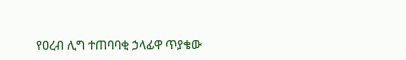የዐረብ ሊግ ተጠባባቂ ኃላፊዋ ጥያቄው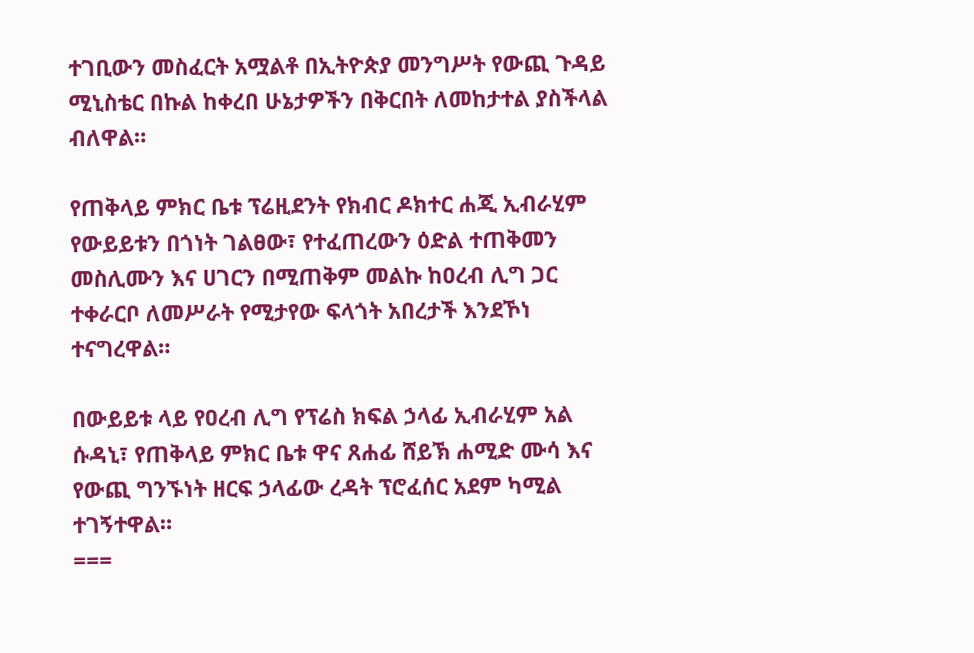ተገቢውን መስፈርት አሟልቶ በኢትዮጵያ መንግሥት የውጪ ጉዳይ ሚኒስቴር በኩል ከቀረበ ሁኔታዎችን በቅርበት ለመከታተል ያስችላል ብለዋል።

የጠቅላይ ምክር ቤቱ ፕሬዚደንት የክብር ዶክተር ሐጂ ኢብራሂም የውይይቱን በጎነት ገልፀው፣ የተፈጠረውን ዕድል ተጠቅመን መስሊሙን እና ሀገርን በሚጠቅም መልኩ ከዐረብ ሊግ ጋር ተቀራርቦ ለመሥራት የሚታየው ፍላጎት አበረታች እንደኾነ ተናግረዋል።

በውይይቱ ላይ የዐረብ ሊግ የፕሬስ ክፍል ኃላፊ ኢብራሂም አል ሱዳኒ፣ የጠቅላይ ምክር ቤቱ ዋና ጸሐፊ ሸይኽ ሐሚድ ሙሳ እና የውጪ ግንኙነት ዘርፍ ኃላፊው ረዳት ፕሮፈሰር አደም ካሚል ተገኝተዋል።
===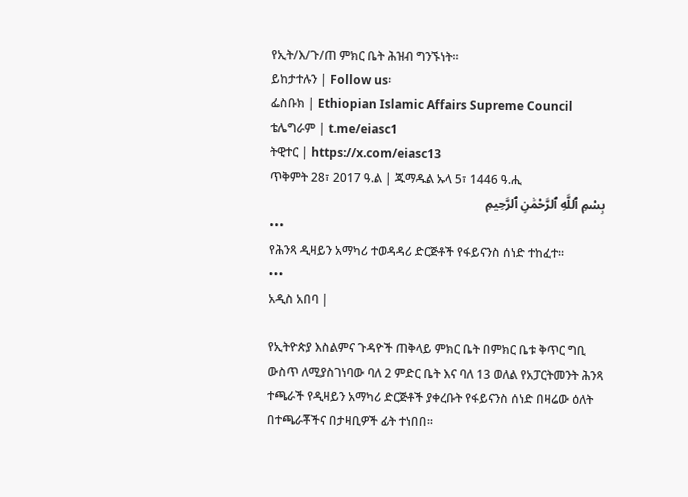የኢት/እ/ጉ/ጠ ምክር ቤት ሕዝብ ግንኙነት።
ይከታተሉን | Follow us፡
ፌስቡክ | Ethiopian Islamic Affairs Supreme Council
ቴሌግራም | t.me/eiasc1
ትዊተር | https://x.com/eiasc13
ጥቅምት 28፣ 2017 ዓ.ል | ጁማዱል ኡላ 5፣ 1446 ዓ.ሒ
بِسْمِ ٱللَّهِ ٱلرَّحْمَٰنِ ٱلرَّحِيمِ
•••
የሕንጻ ዲዛይን አማካሪ ተወዳዳሪ ድርጅቶች የፋይናንስ ሰነድ ተከፈተ።
•••
አዲስ አበባ |

የኢትዮጵያ እስልምና ጉዳዮች ጠቅላይ ምክር ቤት በምክር ቤቱ ቅጥር ግቢ ውስጥ ለሚያስገነባው ባለ 2 ምድር ቤት እና ባለ 13 ወለል የአፓርትመንት ሕንጻ ተጫራች የዲዛይን አማካሪ ድርጅቶች ያቀረቡት የፋይናንስ ሰነድ በዛሬው ዕለት በተጫራቾችና በታዛቢዎች ፊት ተነበበ።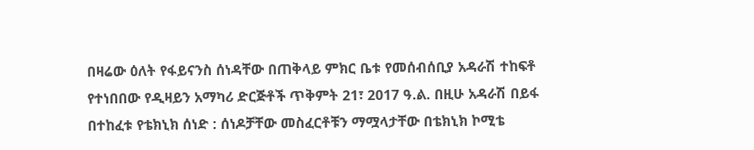በዛሬው ዕለት የፋይናንስ ሰነዳቸው በጠቅላይ ምክር ቤቱ የመሰብሰቢያ አዳራሽ ተከፍቶ የተነበበው የዲዛይን አማካሪ ድርጅቶች ጥቅምት 21፣ 2017 ዓ.ል. በዚሁ አዳራሽ በይፋ በተከፈቱ የቴክኒክ ሰነድ : ሰነዶቻቸው መስፈርቶቹን ማሟላታቸው በቴክኒክ ኮሚቴ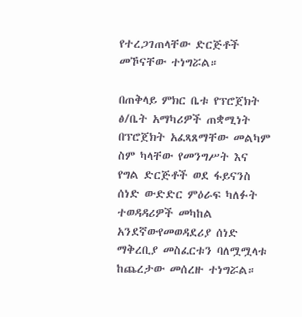የተረጋገጠላቸው ድርጅቶች መኾናቸው ተነግሯል።

በጠቅላይ ምክር ቤቱ የፕሮጀክት ፅ/ቤት አማካሪዎች ጠቋሚነት በፕሮጀክት አፈጻጸማቸው መልካም ስም ካላቸው የመንግሥት እና የግል ድርጅቶች ወደ ፋይናንስ ሰነድ ውድድር ምዕራፍ ካለፉት ተወዳዳሪዎች መካከል አንደኛውየመወዳደሪያ ሰነድ ማቅረቢያ መስፈርቱን ባለሟሟላቱ ከጨረታው መሰረዙ ተነግሯል።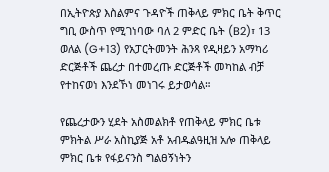በኢትዮጵያ እስልምና ጉዳዮች ጠቅላይ ምክር ቤት ቅጥር ግቢ ውስጥ የሚገነባው ባለ 2 ምድር ቤት (B2)፣ 13 ወለል (G+13) የአፓርትመንት ሕንጻ የዲዛይን አማካሪ ድርጅቶች ጨረታ በተመረጡ ድርጅቶች መካከል ብቻ የተከናወነ እንደኾነ መነገሩ ይታወሳል።

የጨረታውን ሂደት አስመልክቶ የጠቅላይ ምክር ቤቱ ምክትል ሥራ አስኪያጅ አቶ አብዱልዓዚዝ አሎ ጠቅላይ ምክር ቤቱ የፋይናንስ ግልፀኝነትን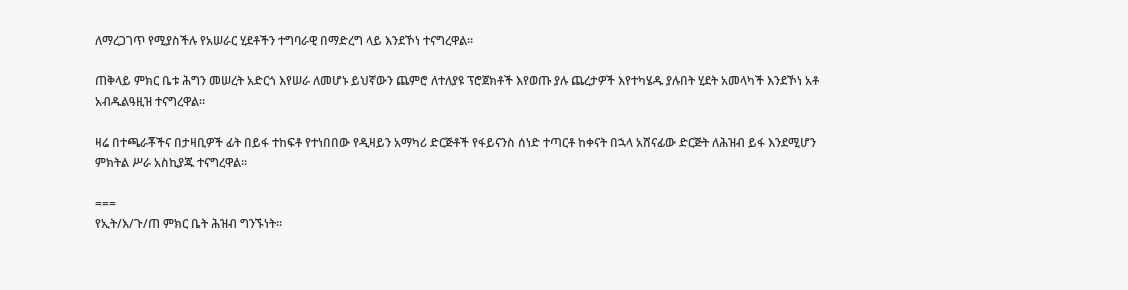ለማረጋገጥ የሚያስችሉ የአሠራር ሂደቶችን ተግባራዊ በማድረግ ላይ እንደኾነ ተናግረዋል።

ጠቅላይ ምክር ቤቱ ሕግን መሠረት አድርጎ እየሠራ ለመሆኑ ይህኛውን ጨምሮ ለተለያዩ ፕሮጀክቶች እየወጡ ያሉ ጨረታዎች እየተካሄዱ ያሉበት ሂደት አመላካች እንደኾነ አቶ አብዱልዓዚዝ ተናግረዋል።

ዛሬ በተጫራቾችና በታዛቢዎች ፊት በይፋ ተከፍቶ የተነበበው የዲዛይን አማካሪ ድርጅቶች የፋይናንስ ሰነድ ተጣርቶ ከቀናት በኋላ አሸናፊው ድርጅት ለሕዝብ ይፋ እንደሚሆን ምክትል ሥራ አስኪያጁ ተናግረዋል።

===
የኢት/እ/ጉ/ጠ ምክር ቤት ሕዝብ ግንኙነት።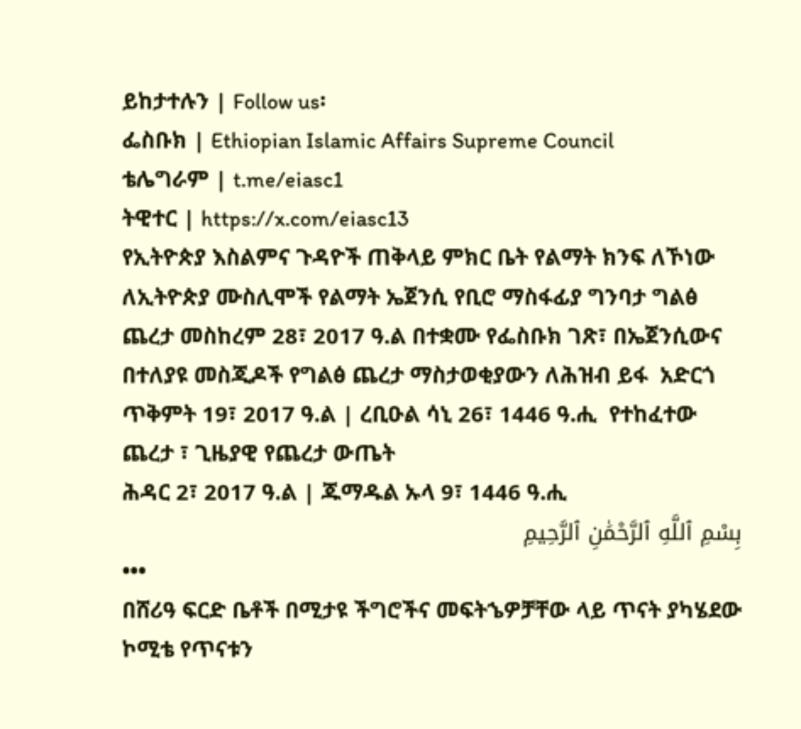ይከታተሉን | Follow us፡
ፌስቡክ | Ethiopian Islamic Affairs Supreme Council
ቴሌግራም | t.me/eiasc1
ትዊተር | https://x.com/eiasc13
የኢትዮጵያ እስልምና ጉዳዮች ጠቅላይ ምክር ቤት የልማት ክንፍ ለኾነው ለኢትዮጵያ ሙስሊሞች የልማት ኤጀንሲ የቢሮ ማስፋፊያ ግንባታ ግልፅ ጨረታ መስከረም 28፣ 2017 ዓ.ል በተቋሙ የፌስቡክ ገጽ፣ በኤጀንሲውና በተለያዩ መስጂዶች የግልፅ ጨረታ ማስታወቂያውን ለሕዝብ ይፋ  አድርጎ ጥቅምት 19፣ 2017 ዓ.ል | ረቢዑል ሳኒ 26፣ 1446 ዓ.ሒ  የተከፈተው ጨረታ ፣ ጊዜያዊ የጨረታ ውጤት
ሕዳር 2፣ 2017 ዓ.ል | ጁማዱል ኡላ 9፣ 1446 ዓ.ሒ
بِسْمِ ٱللَّهِ ٱلرَّحْمَٰنِ ٱلرَّحِيمِ
•••
በሸሪዓ ፍርድ ቤቶች በሚታዩ ችግሮችና መፍትኄዎቻቸው ላይ ጥናት ያካሄደው ኮሚቴ የጥናቱን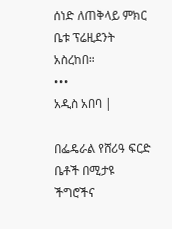ሰነድ ለጠቅላይ ምክር ቤቱ ፕሬዚደንት አስረከበ።
•••
አዲስ አበባ |

በፌዴራል የሸሪዓ ፍርድ ቤቶች በሚታዩ ችግሮችና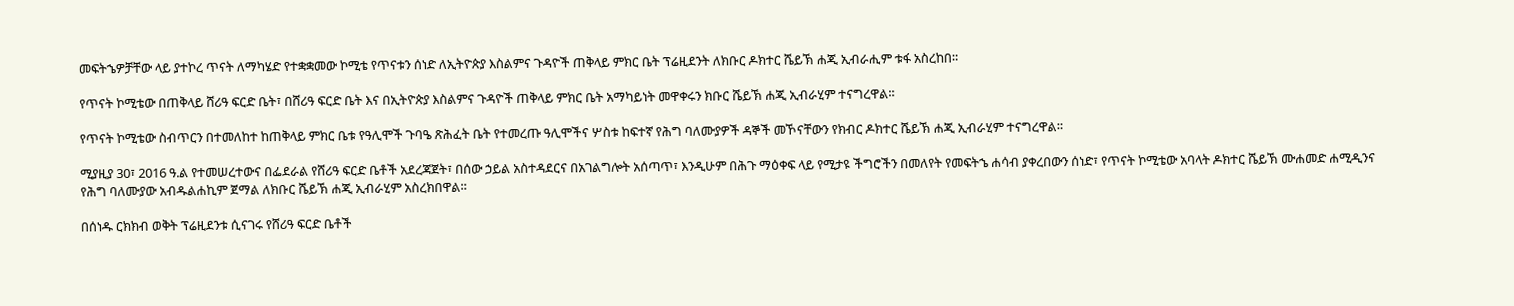መፍትኄዎቻቸው ላይ ያተኮረ ጥናት ለማካሄድ የተቋቋመው ኮሚቴ የጥናቱን ሰነድ ለኢትዮጵያ እስልምና ጉዳዮች ጠቅላይ ምክር ቤት ፕሬዚደንት ለክቡር ዶክተር ሼይኽ ሐጂ ኢብራሒም ቱፋ አስረከበ።

የጥናት ኮሚቴው በጠቅላይ ሸሪዓ ፍርድ ቤት፣ በሸሪዓ ፍርድ ቤት እና በኢትዮጵያ እስልምና ጉዳዮች ጠቅላይ ምክር ቤት አማካይነት መዋቀሩን ክቡር ሼይኽ ሐጂ ኢብራሂም ተናግረዋል።

የጥናት ኮሚቴው ስብጥርን በተመለከተ ከጠቅላይ ምክር ቤቱ የዓሊሞች ጉባዔ ጽሕፈት ቤት የተመረጡ ዓሊሞችና ሦስቱ ከፍተኛ የሕግ ባለሙያዎች ዳኞች መኾናቸውን የክብር ዶክተር ሼይኽ ሐጂ ኢብራሂም ተናግረዋል።

ሚያዚያ 30፣ 2016 ዓ.ል የተመሠረተውና በፌደራል የሸሪዓ ፍርድ ቤቶች አደረጃጀት፣ በሰው ኃይል አስተዳደርና በአገልግሎት አሰጣጥ፣ እንዲሁም በሕጉ ማዕቀፍ ላይ የሚታዩ ችግሮችን በመለየት የመፍትኄ ሐሳብ ያቀረበውን ሰነድ፣ የጥናት ኮሚቴው አባላት ዶክተር ሼይኽ ሙሐመድ ሐሚዲንና የሕግ ባለሙያው አብዱልሐኪም ጀማል ለክቡር ሼይኽ ሐጂ ኢብራሂም አስረክበዋል።

በሰነዱ ርክክብ ወቅት ፕሬዚደንቱ ሲናገሩ የሸሪዓ ፍርድ ቤቶች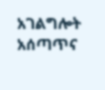አገልግሎት አሰጣጥና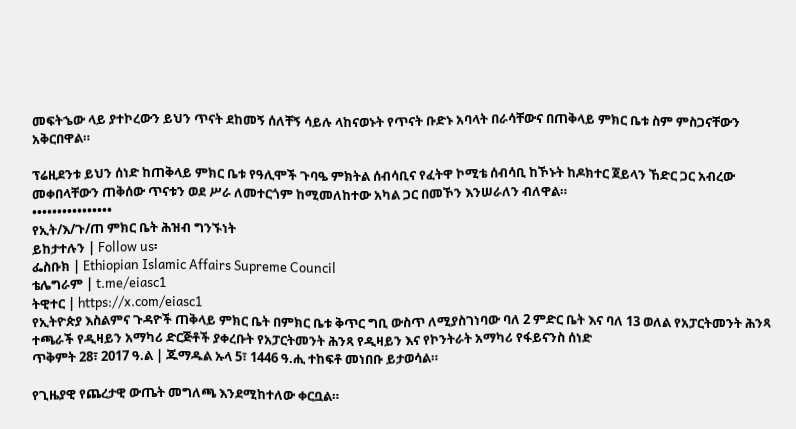መፍትኄው ላይ ያተኮረውን ይህን ጥናት ደከመኝ ሰለቸኝ ሳይሉ ላከናወኑት የጥናት ቡድኑ አባላት በራሳቸውና በጠቅላይ ምክር ቤቱ ስም ምስጋናቸውን አቅርበዋል።

ፕሬዚደንቱ ይህን ሰነድ ከጠቅላይ ምክር ቤቱ የዓሊሞች ጉባዔ ምክትል ሰብሳቢና የፈትዋ ኮሚቴ ሰብሳቢ ከኾኑት ከዶክተር ጀይላን ኸድር ጋር አብረው መቀበላቸውን ጠቅሰው ጥናቱን ወደ ሥራ ለመተርጎም ከሚመለከተው አካል ጋር በመኾን እንሠራለን ብለዋል።
••••••••••••••••
የኢት/እ/ጉ/ጠ ምክር ቤት ሕዝብ ግንኙነት
ይከታተሉን | Follow us፡
ፌስቡክ | Ethiopian Islamic Affairs Supreme Council
ቴሌግራም | t.me/eiasc1
ትዊተር | https://x.com/eiasc1
የኢትዮጵያ እስልምና ጉዳዮች ጠቅላይ ምክር ቤት በምክር ቤቱ ቅጥር ግቢ ውስጥ ለሚያስገነባው ባለ 2 ምድር ቤት እና ባለ 13 ወለል የአፓርትመንት ሕንጻ ተጫራች የዲዛይን አማካሪ ድርጅቶች ያቀረቡት የአፓርትመንት ሕንጻ የዲዛይን እና የኮንትራት አማካሪ የፋይናንስ ሰነድ
ጥቅምት 28፣ 2017 ዓ.ል | ጁማዱል ኡላ 5፣ 1446 ዓ.ሒ ተከፍቶ መነበቡ ይታወሳል።

የጊዜያዊ የጨረታዊ ውጤት መግለጫ እንደሚከተለው ቀርቧል።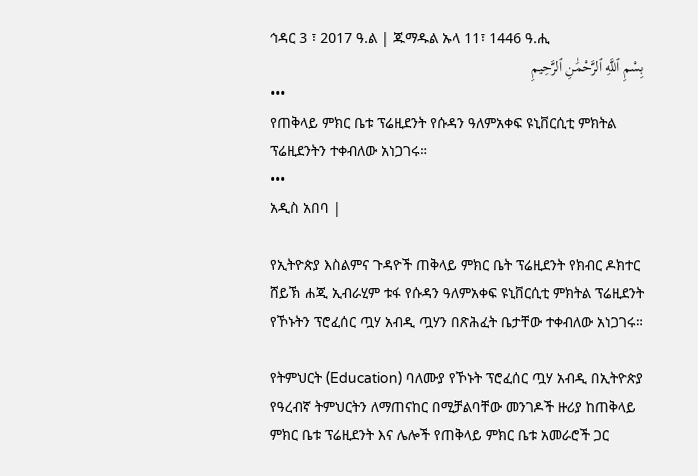ኅዳር 3 ፣ 2017 ዓ.ል | ጁማዱል ኡላ 11፣ 1446 ዓ.ሒ
بِسْمِ ٱللَّهِ ٱلرَّحْمَٰنِ ٱلرَّحِيمِ
•••
የጠቅላይ ምክር ቤቱ ፕሬዚደንት የሱዳን ዓለምአቀፍ ዩኒቨርሲቲ ምክትል ፕሬዚደንትን ተቀብለው አነጋገሩ።
•••
አዲስ አበባ |

የኢትዮጵያ እስልምና ጉዳዮች ጠቅላይ ምክር ቤት ፕሬዚደንት የክብር ዶክተር ሸይኽ ሐጂ ኢብራሂም ቱፋ የሱዳን ዓለምአቀፍ ዩኒቨርሲቲ ምክትል ፕሬዚደንት የኾኑትን ፕሮፈሰር ጧሃ አብዲ ጧሃን በጽሕፈት ቤታቸው ተቀብለው አነጋገሩ።

የትምህርት (Education) ባለሙያ የኾኑት ፕሮፈሰር ጧሃ አብዲ በኢትዮጵያ የዓረብኛ ትምህርትን ለማጠናከር በሚቻልባቸው መንገዶች ዙሪያ ከጠቅላይ ምክር ቤቱ ፕሬዚደንት እና ሌሎች የጠቅላይ ምክር ቤቱ አመራሮች ጋር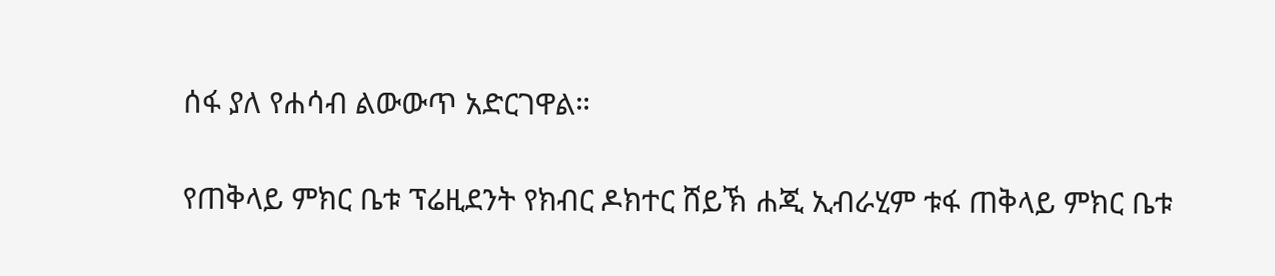ሰፋ ያለ የሐሳብ ልውውጥ አድርገዋል።

የጠቅላይ ምክር ቤቱ ፕሬዚደንት የክብር ዶክተር ሸይኽ ሐጂ ኢብራሂም ቱፋ ጠቅላይ ምክር ቤቱ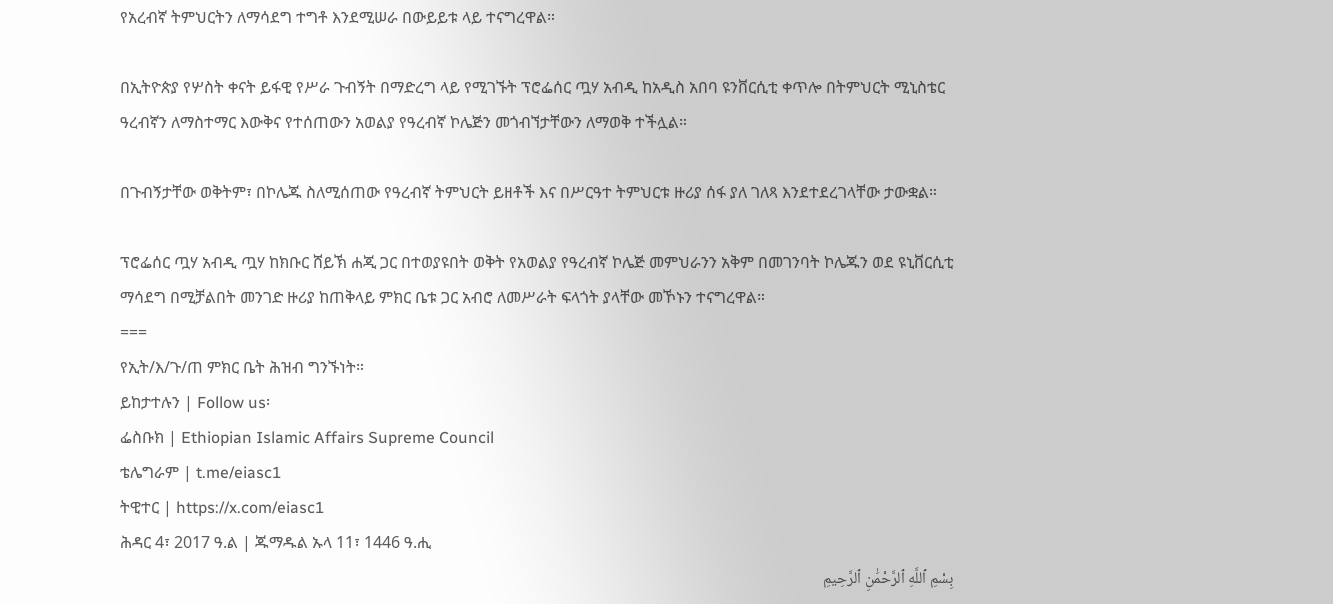የአረብኛ ትምህርትን ለማሳደግ ተግቶ እንደሚሠራ በውይይቱ ላይ ተናግረዋል።

በኢትዮጵያ የሦስት ቀናት ይፋዊ የሥራ ጉብኝት በማድረግ ላይ የሚገኙት ፕሮፌሰር ጧሃ አብዲ ከአዲስ አበባ ዩንቨርሲቲ ቀጥሎ በትምህርት ሚኒስቴር ዓረብኛን ለማስተማር እውቅና የተሰጠውን አወልያ የዓረብኛ ኮሌጅን መጎብኘታቸውን ለማወቅ ተችሏል።

በጉብኝታቸው ወቅትም፣ በኮሌጁ ስለሚሰጠው የዓረብኛ ትምህርት ይዘቶች እና በሥርዓተ ትምህርቱ ዙሪያ ሰፋ ያለ ገለጻ እንደተደረገላቸው ታውቋል።

ፕሮፌሰር ጧሃ አብዲ ጧሃ ከክቡር ሸይኽ ሐጂ ጋር በተወያዩበት ወቅት የአወልያ የዓረብኛ ኮሌጅ መምህራንን አቅም በመገንባት ኮሌጁን ወደ ዩኒቨርሲቲ ማሳደግ በሚቻልበት መንገድ ዙሪያ ከጠቅላይ ምክር ቤቱ ጋር አብሮ ለመሥራት ፍላጎት ያላቸው መኾኑን ተናግረዋል።
===
የኢት/እ/ጉ/ጠ ምክር ቤት ሕዝብ ግንኙነት።
ይከታተሉን | Follow us፡
ፌስቡክ | Ethiopian Islamic Affairs Supreme Council
ቴሌግራም | t.me/eiasc1
ትዊተር | https://x.com/eiasc1
ሕዳር 4፣ 2017 ዓ.ል | ጁማዱል ኡላ 11፣ 1446 ዓ.ሒ
بِسْمِ ٱللَّهِ ٱلرَّحْمَٰنِ ٱلرَّحِيمِ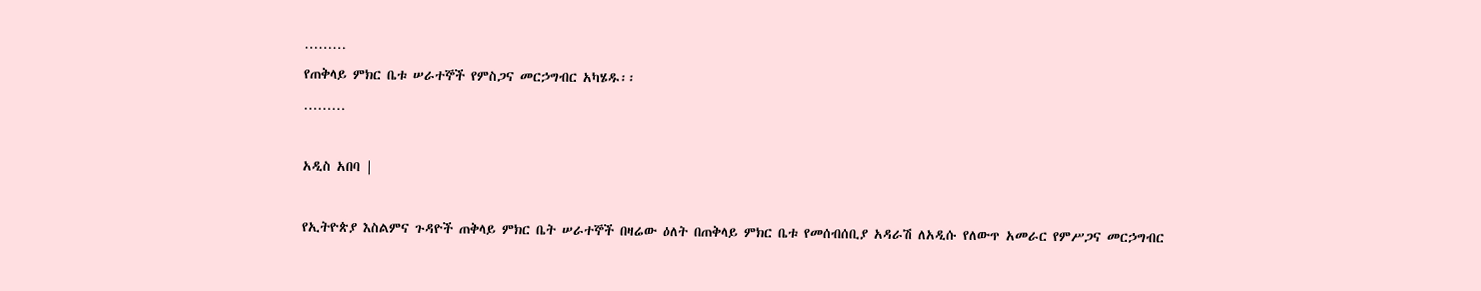………
የጠቅላይ ምክር ቤቱ ሠራተኞች የምስጋና መርኃግብር አካሄዱ፡፡
………

አዲስ አበባ |

የኢትዮጵያ እስልምና ጉዳዮች ጠቅላይ ምክር ቤት ሠራተኞች በዛሬው ዕለት በጠቅላይ ምክር ቤቱ የመሰብሰቢያ አዳራሽ ለአዲሱ የለውጥ አመራር የምሥጋና መርኃግብር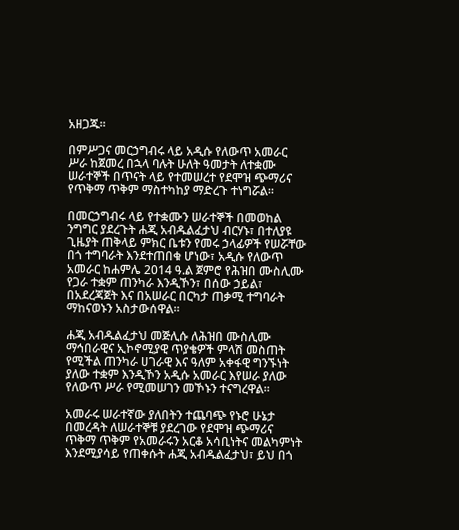አዘጋጁ፡፡

በምሥጋና መርኃግብሩ ላይ አዲሱ የለውጥ አመራር ሥራ ከጀመረ በኋላ ባሉት ሁለት ዓመታት ለተቋሙ ሠራተኞች በጥናት ላይ የተመሠረተ የደሞዝ ጭማሪና የጥቅማ ጥቅም ማስተካከያ ማድረጉ ተነግሯል።

በመርኃግብሩ ላይ የተቋሙን ሠራተኞች በመወከል ንግግር ያደረጉት ሐጂ አብዱልፈታህ ብርሃኑ፣ በተለያዩ ጊዜያት ጠቅላይ ምክር ቤቱን የመሩ ኃላፊዎች የሠሯቸው በጎ ተግባራት እንደተጠበቁ ሆነው፣ አዲሱ የለውጥ አመራር ከሐምሌ 2014 ዓ.ል ጀምሮ የሕዝበ ሙስሊሙ የጋራ ተቋም ጠንካራ እንዲኾን፣ በሰው ኃይል፣ በአደረጃጀት እና በአሠራር በርካታ ጠቃሚ ተግባራት ማከናወኑን አስታውሰዋል።

ሐጂ አብዱልፈታህ መጅሊሱ ለሕዝበ ሙስሊሙ ማኅበራዊና ኢኮኖሚያዊ ጥያቄዎች ምላሽ መስጠት የሚችል ጠንካራ ሀገራዊ እና ዓለም አቀፋዊ ግንኙነት ያለው ተቋም እንዲኾን አዲሱ አመራር እየሠራ ያለው የለውጥ ሥራ የሚመሠገን መኾኑን ተናግረዋል።

አመራሩ ሠራተኛው ያለበትን ተጨባጭ የኑሮ ሁኔታ በመረዳት ለሠራተኞቹ ያደረገው የደሞዝ ጭማሪና ጥቅማ ጥቅም የአመራሩን አርቆ አሳቢነትና መልካምነት እንደሚያሳይ የጠቀሱት ሐጂ አብዱልፈታህ፣ ይህ በጎ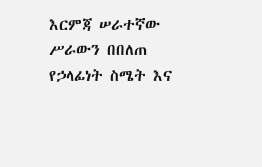እርምጃ ሠራተኛው ሥራውን በበለጠ የኃላፊነት ስሜት እና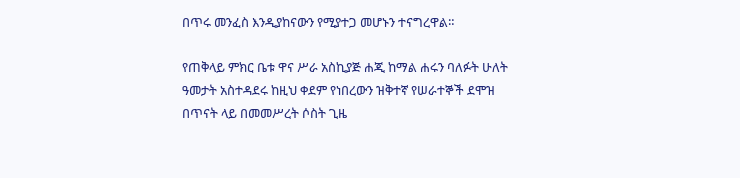በጥሩ መንፈስ እንዲያከናውን የሚያተጋ መሆኑን ተናግረዋል።

የጠቅላይ ምክር ቤቱ ዋና ሥራ አስኪያጅ ሐጂ ከማል ሐሩን ባለፉት ሁለት ዓመታት አስተዳደሩ ከዚህ ቀደም የነበረውን ዝቅተኛ የሠራተኞች ደሞዝ በጥናት ላይ በመመሥረት ሶስት ጊዜ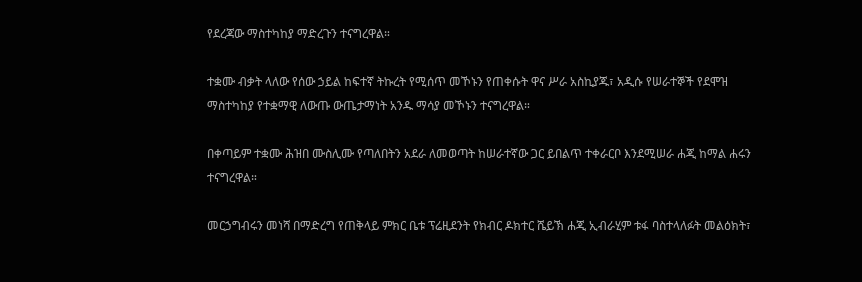የደረጃው ማስተካከያ ማድረጉን ተናግረዋል።

ተቋሙ ብቃት ላለው የሰው ኃይል ከፍተኛ ትኩረት የሚሰጥ መኾኑን የጠቀሱት ዋና ሥራ አስኪያጁ፣ አዲሱ የሠራተኞች የደሞዝ ማስተካከያ የተቋማዊ ለውጡ ውጤታማነት አንዱ ማሳያ መኾኑን ተናግረዋል።

በቀጣይም ተቋሙ ሕዝበ ሙስሊሙ የጣለበትን አደራ ለመወጣት ከሠራተኛው ጋር ይበልጥ ተቀራርቦ እንደሚሠራ ሐጂ ከማል ሐሩን ተናግረዋል።

መርኃግብሩን መነሻ በማድረግ የጠቅላይ ምክር ቤቱ ፕሬዚደንት የክብር ዶክተር ሼይኽ ሐጂ ኢብራሂም ቱፋ ባስተላለፉት መልዕክት፣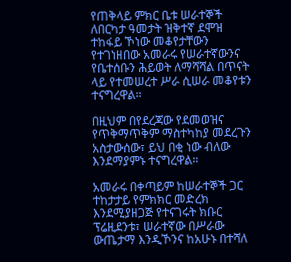የጠቅላይ ምክር ቤቱ ሠራተኞች ለበርካታ ዓመታት ዝቅተኛ ደሞዝ ተከፋይ ኾነው መቆየታቸውን የተገነዘበው አመራሩ የሠራተኛውንና የቤተሰቡን ሕይወት ለማሻሻል በጥናት ላይ የተመሠረተ ሥራ ሲሠራ መቆየቱን ተናግረዋል።

በዚህም በየደረጃው የደመወዝና የጥቅማጥቅም ማስተካከያ መደረጉን አስታውሰው፣ ይህ በቂ ነው ብለው እንደማያምኑ ተናግረዋል።

አመራሩ በቀጣይም ከሠራተኞች ጋር ተከታታይ የምክክር መድረክ እንደሚያዘጋጅ የተናገሩት ክቡር ፕሬዚደንቱ፣ ሠራተኛው በሥራው ውጤታማ እንዲኾንና ከአሁኑ በተሻለ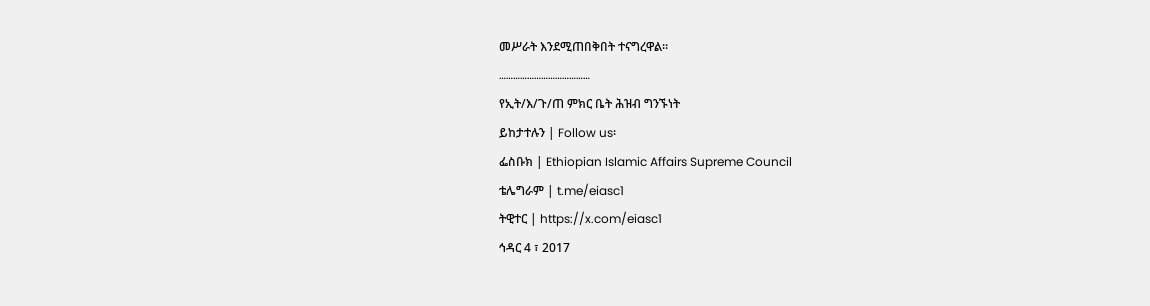መሥራት እንደሚጠበቅበት ተናግረዋል።
…………………………………
የኢት/እ/ጉ/ጠ ምክር ቤት ሕዝብ ግንኙነት
ይከታተሉን | Follow us፡
ፌስቡክ | Ethiopian Islamic Affairs Supreme Council
ቴሌግራም | t.me/eiasc1
ትዊተር | https://x.com/eiasc1
ኅዳር 4 ፣ 2017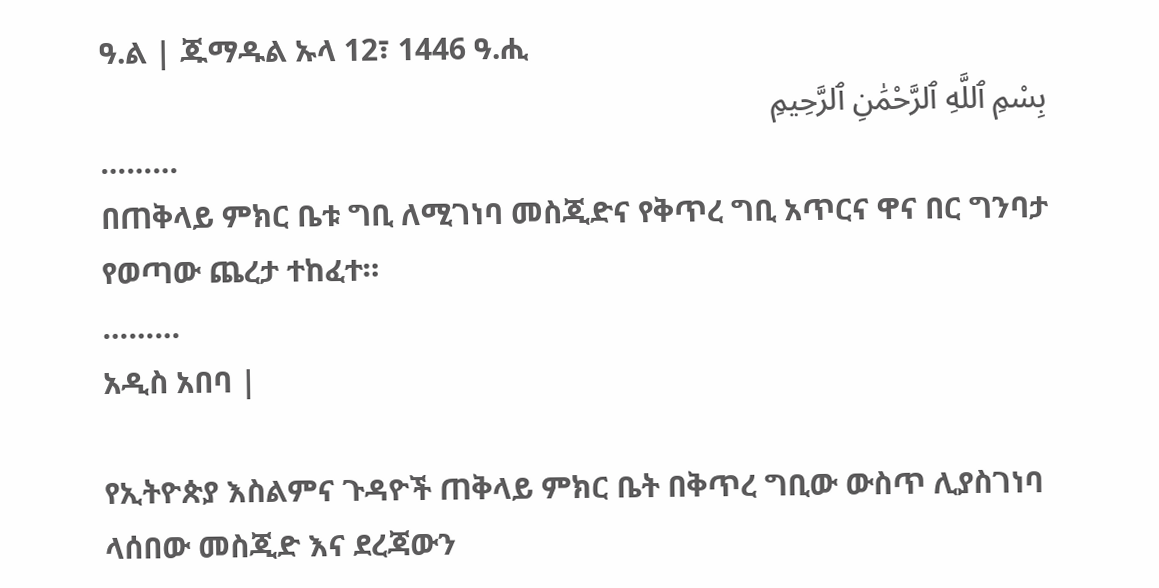ዓ.ል | ጁማዱል ኡላ 12፣ 1446 ዓ.ሒ
بِسْمِ ٱللَّهِ ٱلرَّحْمَٰنِ ٱلرَّحِيمِ
………
በጠቅላይ ምክር ቤቱ ግቢ ለሚገነባ መስጂድና የቅጥረ ግቢ አጥርና ዋና በር ግንባታ የወጣው ጨረታ ተከፈተ።
………
አዲስ አበባ |

የኢትዮጵያ እስልምና ጉዳዮች ጠቅላይ ምክር ቤት በቅጥረ ግቢው ውስጥ ሊያስገነባ ላሰበው መስጂድ እና ደረጃውን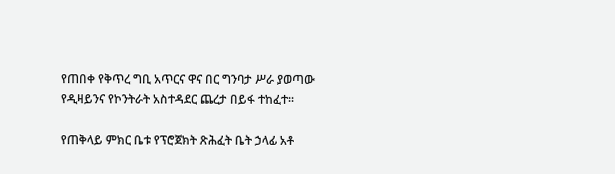የጠበቀ የቅጥረ ግቢ አጥርና ዋና በር ግንባታ ሥራ ያወጣው የዲዛይንና የኮንትራት አስተዳደር ጨረታ በይፋ ተከፈተ፡፡

የጠቅላይ ምክር ቤቱ የፕሮጀክት ጽሕፈት ቤት ኃላፊ አቶ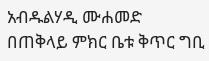አብዱልሃዲ ሙሐመድ በጠቅላይ ምክር ቤቱ ቅጥር ግቢ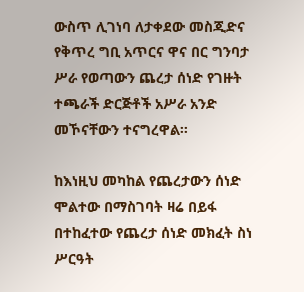ውስጥ ሊገነባ ለታቀደው መስጂድና የቅጥረ ግቢ አጥርና ዋና በር ግንባታ ሥራ የወጣውን ጨረታ ሰነድ የገዙት ተጫራች ድርጅቶች አሥራ አንድ መኾናቸውን ተናግረዋል፡፡

ከእነዚህ መካከል የጨረታውን ሰነድ ሞልተው በማስገባት ዛሬ በይፋ በተከፈተው የጨረታ ሰነድ መክፈት ስነ ሥርዓት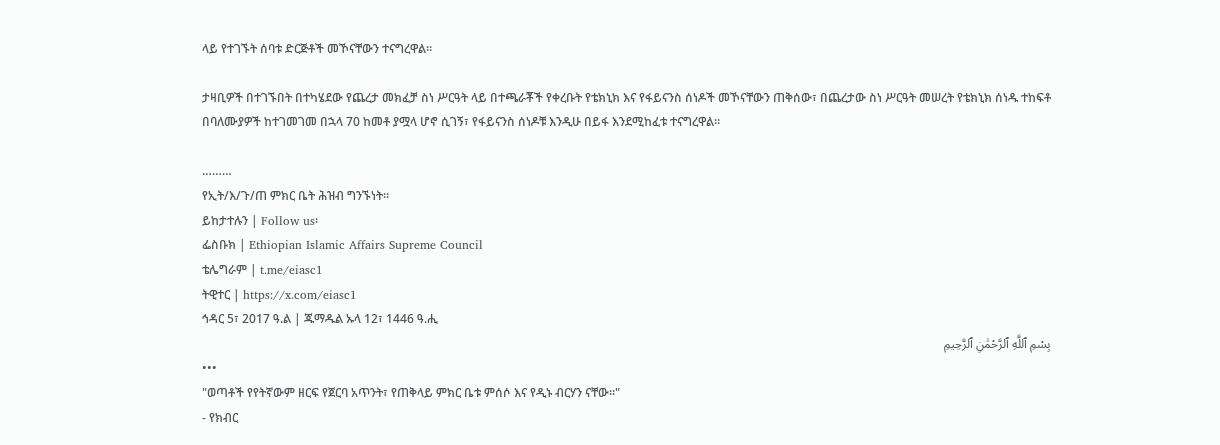ላይ የተገኙት ሰባቱ ድርጅቶች መኾናቸውን ተናግረዋል።

ታዛቢዎች በተገኙበት በተካሄደው የጨረታ መክፈቻ ስነ ሥርዓት ላይ በተጫራቾች የቀረቡት የቴክኒክ እና የፋይናንስ ሰነዶች መኾናቸውን ጠቅሰው፣ በጨረታው ስነ ሥርዓት መሠረት የቴክኒክ ሰነዱ ተከፍቶ በባለሙያዎች ከተገመገመ በኋላ 70 ከመቶ ያሟላ ሆኖ ሲገኝ፣ የፋይናንስ ሰነዶቹ እንዲሁ በይፋ እንደሚከፈቱ ተናግረዋል።

………
የኢት/እ/ጉ/ጠ ምክር ቤት ሕዝብ ግንኙነት።
ይከታተሉን | Follow us፡
ፌስቡክ | Ethiopian Islamic Affairs Supreme Council
ቴሌግራም | t.me/eiasc1
ትዊተር | https://x.com/eiasc1
ኅዳር 5፣ 2017 ዓ.ል | ጁማዱል ኡላ 12፣ 1446 ዓ.ሒ
بِسْمِ ٱللَّهِ ٱلرَّحْمَٰنِ ٱلرَّحِيمِ
•••
"ወጣቶች የየትኛውም ዘርፍ የጀርባ አጥንት፣ የጠቅላይ ምክር ቤቱ ምሰሶ እና የዲኑ ብርሃን ናቸው።"
- የክብር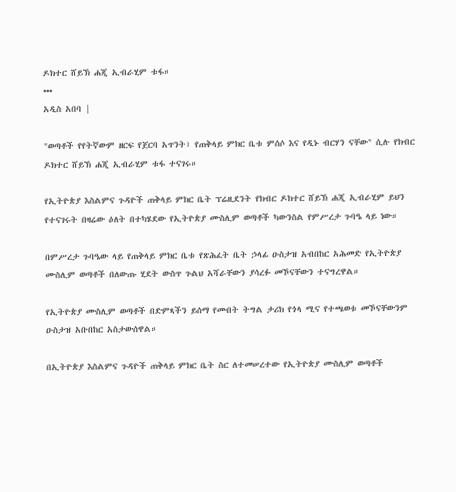ዶክተር ሸይኽ ሐጂ ኢብራሂም ቱፋ።
•••
አዲስ አበባ |

"ወጣቶች የየትኛውም ዘርፍ የጀርባ አጥንት፣ የጠቅላይ ምክር ቤቱ ምሰሶ እና የዲኑ ብርሃን ናቸው" ሲሉ የክብር ዶክተር ሸይኽ ሐጂ ኢብራሂም ቱፋ ተናገሩ።

የኢትዮጵያ እስልምና ጉዳዮች ጠቅላይ ምክር ቤት ፕሬዚደንት የክብር ዶክተር ሸይኽ ሐጂ ኢብራሂም ይህን የተናገሩት በዛሬው ዕለት በተካሄደው የኢትዮጵያ ሙስሊም ወጣቶች ካውንስል የምሥረታ ጉባዔ ላይ ነው።

በምሥረታ ጉባዔው ላይ የጠቅላይ ምክር ቤቱ የጽሕፈት ቤት ኃላፊ ዑስታዝ አብበከር አሕመድ የኢትዮጵያ ሙስሊም ወጣቶች በለውጡ ሂደት ውስጥ ጉልህ አሻራቸውን ያሳረፉ መኾናቸውን ተናግረዋል።

የኢትዮጵያ ሙስሊም ወጣቶች በድምጻችን ይሰማ የመብት ትግል ታሪክ የጎላ ሚና የተጫወቱ መኾናቸውንም ዑስታዝ አቡበከር አስታውሰዋል።

በኢትዮጵያ እስልምና ጉዳዮች ጠቅላይ ምክር ቤት ስር ለተመሠረተው የኢትዮጵያ ሙስሊም ወጣቶች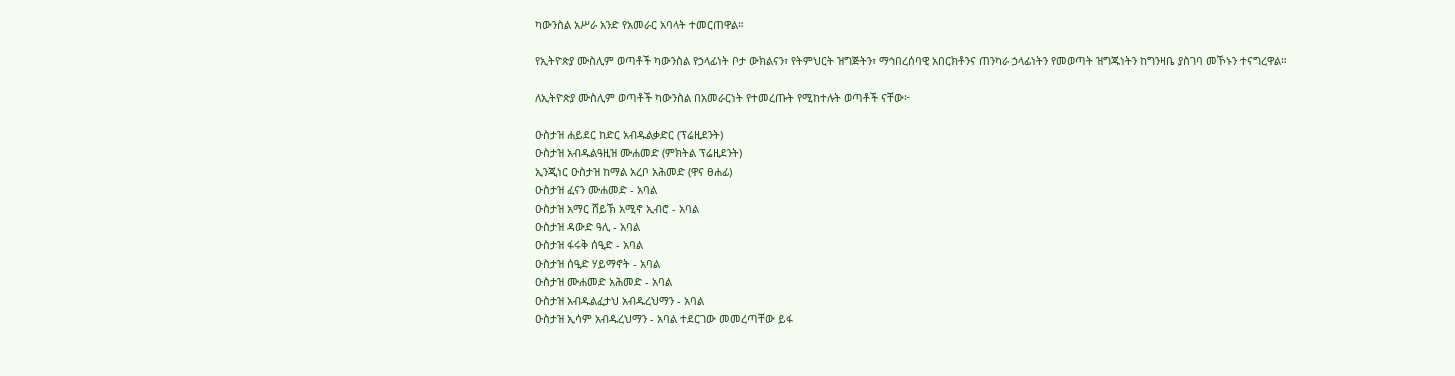ካውንስል አሥራ አንድ የአመራር አባላት ተመርጠዋል።

የኢትዮጵያ ሙስሊም ወጣቶች ካውንስል የኃላፊነት ቦታ ውክልናን፣ የትምህርት ዝግጅትን፣ ማኅበረሰባዊ አበርክቶንና ጠንካራ ኃላፊነትን የመወጣት ዝግጁነትን ከግንዛቤ ያስገባ መኾኑን ተናግረዋል።

ለኢትዮጵያ ሙስሊም ወጣቶች ካውንስል በአመራርነት የተመረጡት የሚከተሉት ወጣቶች ናቸው፦

ዑስታዝ ሐይደር ከድር አብዱልቃድር (ፕሬዚደንት)
ዑስታዝ አብዱልዓዚዝ ሙሐመድ (ምክትል ፕሬዚደንት)
ኢንጂነር ዑስታዝ ከማል አረቦ አሕመድ (ዋና ፀሐፊ)
ዑስታዝ ፈናን ሙሐመድ - አባል
ዑስታዝ አማር ሸይኽ አሚኖ ኢብሮ - አባል
ዑስታዝ ዳውድ ዓሊ - አባል
ዑስታዝ ፋሩቅ ሰዒድ - አባል
ዑስታዝ ሰዒድ ሃይማኖት - አባል
ዑስታዝ ሙሐመድ አሕመድ - አባል
ዑስታዝ አብዱልፈታህ አብዱረህማን - አባል
ዑስታዝ ኢሳም አብዱረህማን - አባል ተደርገው መመረጣቸው ይፋ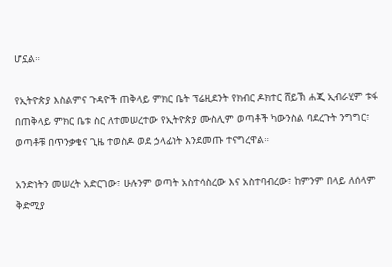ሆኗል።

የኢትዮጵያ እስልምና ጉዳዮች ጠቅላይ ምክር ቤት ፕሬዚደንት የክብር ዶክተር ሸይኽ ሐጂ ኢብራሂም ቱፋ በጠቅላይ ምክር ቤቱ ስር ለተመሠረተው የኢትዮጵያ ሙስሊም ወጣቶች ካውንስል ባደረጉት ንግግር፣ ወጣቶቹ በጥንቃቄና ጊዜ ተወስዶ ወደ ኃላፊነት እንደመጡ ተናግረዋል።

አንድነትን መሠረት አድርገው፣ ሁሉንም ወጣት አስተሳስረው እና አስተባብረው፣ ከምንም በላይ ለሰላም ቅድሚያ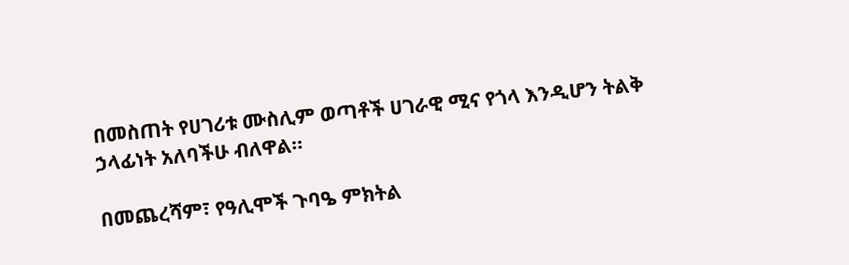በመስጠት የሀገሪቱ ሙስሊም ወጣቶች ሀገራዊ ሚና የጎላ እንዲሆን ትልቅ ኃላፊነት አለባችሁ ብለዋል።

በመጨረሻም፣ የዓሊሞች ጉባዔ ምክትል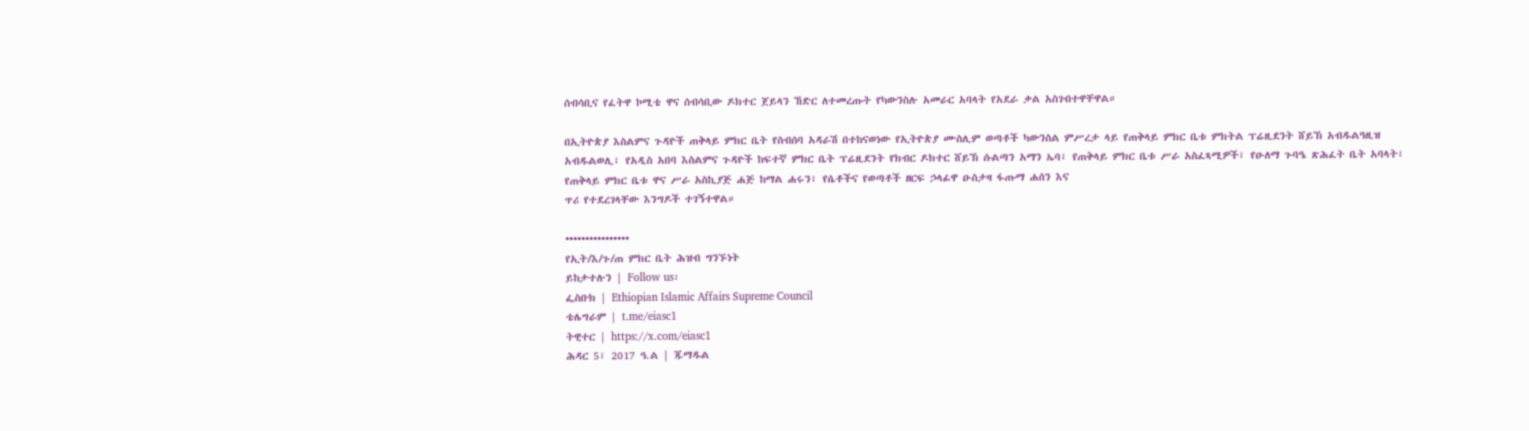ሰብሳቢና የፈትዋ ኮሚቴ ዋና ሰብሳቢው ዶክተር ጀይላን ኸድር ለተመረጡት የካውንስሉ አመራር አባላት የአደራ ቃል አስገብተዋቸዋል።

በኢትዮጵያ እስልምና ጉዳዮች ጠቅላይ ምክር ቤት የስብሰባ አዳራሽ በተከናወነው የኢትዮጵያ ሙስሊም ወጣቶች ካውንስል ምሥረታ ላይ የጠቅላይ ምክር ቤቱ ምክትል ፕሬዚደንት ሸይኽ አብዱልዓዚዝ አብዱልወሊ፣ የአዲስ አበባ እስልምና ጉዳዮች ከፍተኛ ምክር ቤት ፕሬዚደንት የክብር ዶክተር ሸይኽ ሱልጣን አማን ኤባ፣ የጠቅላይ ምክር ቤቱ ሥራ አስፈጻሚዎች፣ የዑለማ ጉባዔ ጽሕፈት ቤት አባላት፣ የጠቅላይ ምክር ቤቱ ዋና ሥራ አስኪያጅ ሐጅ ከማል ሐሩን፣ የሴቶችና የወጣቶች ዘርፍ ኃላፊዋ ዑስታዛ ፋጡማ ሐሰን እና
ጥሪ የተደረገላቸው እንግዶች ተገኝተዋል።

••••••••••••••••
የኢት/እ/ጉ/ጠ ምክር ቤት ሕዝብ ግንኙነት
ይከታተሉን | Follow us፡
ፌስቡክ | Ethiopian Islamic Affairs Supreme Council
ቴሌግራም | t.me/eiasc1
ትዊተር | https://x.com/eiasc1
ሕዳር 5፣ 2017 ዓ.ል | ጁማዱል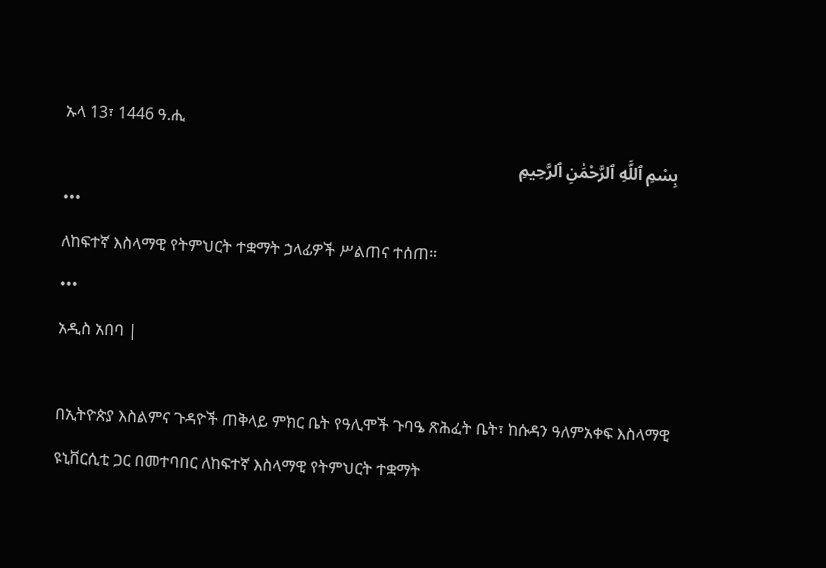ኡላ 13፣ 1446 ዓ.ሒ
بِسْمِ ٱللَّهِ ٱلرَّحْمَٰنِ ٱلرَّحِيمِ
•••
ለከፍተኛ እስላማዊ የትምህርት ተቋማት ኃላፊዎች ሥልጠና ተሰጠ።
•••
አዲስ አበባ |

በኢትዮጵያ እስልምና ጉዳዮች ጠቅላይ ምክር ቤት የዓሊሞች ጉባዔ ጽሕፈት ቤት፣ ከሱዳን ዓለምአቀፍ እስላማዊ  ዩኒቨርሲቲ ጋር በመተባበር ለከፍተኛ እስላማዊ የትምህርት ተቋማት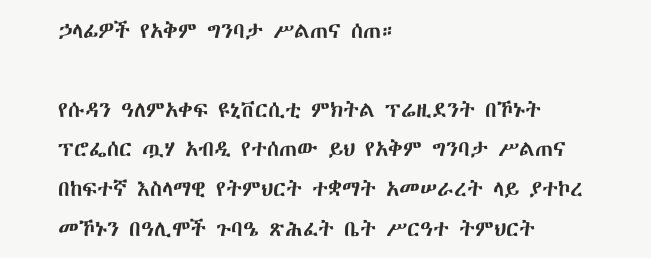ኃላፊዎች የአቅም ግንባታ ሥልጠና ሰጠ።

የሱዳን ዓለምአቀፍ ዩኒቨርሲቲ ምክትል ፕሬዚደንት በኾኑት ፕሮፌሰር ጧሃ አብዲ የተሰጠው ይህ የአቅም ግንባታ ሥልጠና በከፍተኛ እስላማዊ የትምህርት ተቋማት አመሠራረት ላይ ያተኮረ መኾኑን በዓሊሞች ጉባዔ ጽሕፈት ቤት ሥርዓተ ትምህርት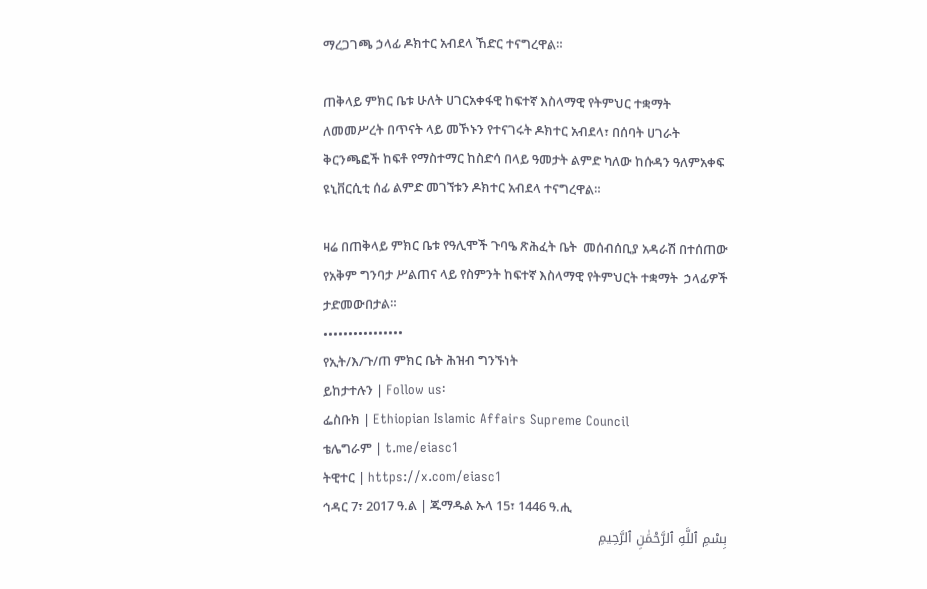ማረጋገጫ ኃላፊ ዶክተር አብደላ ኸድር ተናግረዋል።

ጠቅላይ ምክር ቤቱ ሁለት ሀገርአቀፋዊ ከፍተኛ እስላማዊ የትምህር ተቋማት ለመመሥረት በጥናት ላይ መኾኑን የተናገሩት ዶክተር አብደላ፣ በሰባት ሀገራት ቅርንጫፎች ከፍቶ የማስተማር ከስድሳ በላይ ዓመታት ልምድ ካለው ከሱዳን ዓለምአቀፍ ዩኒቨርሲቲ ሰፊ ልምድ መገኘቱን ዶክተር አብደላ ተናግረዋል።

ዛሬ በጠቅላይ ምክር ቤቱ የዓሊሞች ጉባዔ ጽሕፈት ቤት  መሰብሰቢያ አዳራሽ በተሰጠው የአቅም ግንባታ ሥልጠና ላይ የስምንት ከፍተኛ እስላማዊ የትምህርት ተቋማት  ኃላፊዎች ታድመውበታል።
••••••••••••••••
የኢት/እ/ጉ/ጠ ምክር ቤት ሕዝብ ግንኙነት
ይከታተሉን | Follow us፡
ፌስቡክ | Ethiopian Islamic Affairs Supreme Council
ቴሌግራም | t.me/eiasc1
ትዊተር | https://x.com/eiasc1
ኅዳር 7፣ 2017 ዓ.ል | ጁማዱል ኡላ 15፣ 1446 ዓ.ሒ
بِسْمِ ٱللَّهِ ٱلرَّحْمَٰنِ ٱلرَّحِيمِ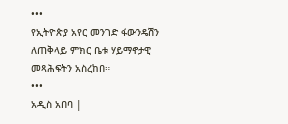•••
የኢትዮጵያ አየር መንገድ ፋውንዴሽን ለጠቅላይ ምክር ቤቱ ሃይማኖታዊ መጻሕፍትን አስረከበ።
•••
አዲስ አበባ |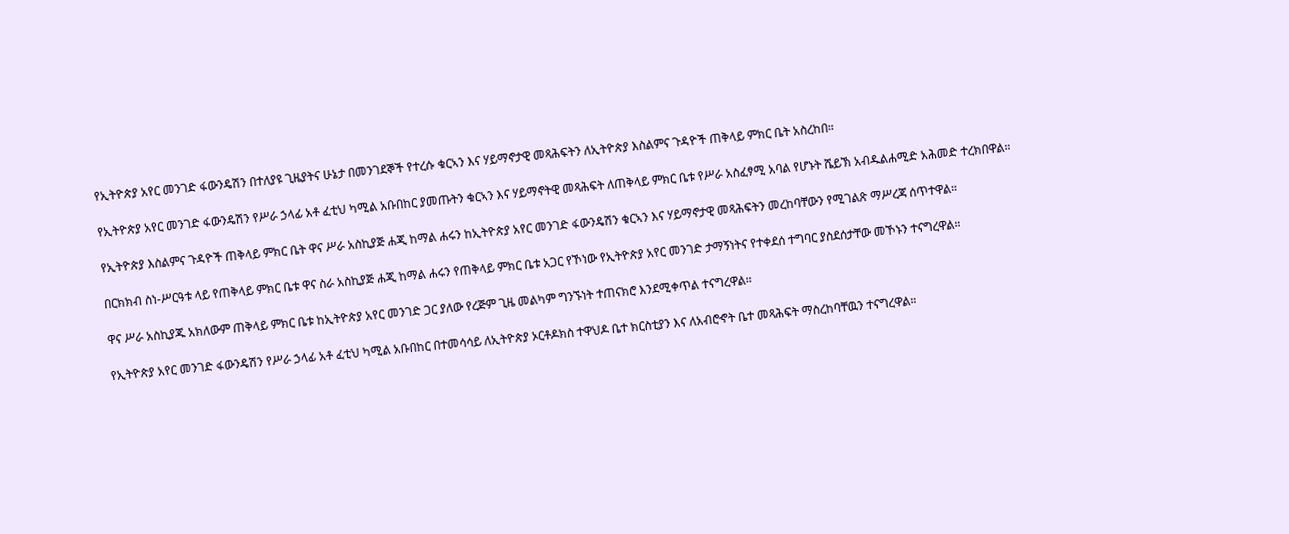የኢትዮጵያ አየር መንገድ ፋውንዴሽን በተለያዩ ጊዜያትና ሁኔታ በመንገደኞች የተረሱ ቁርኣን እና ሃይማኖታዊ መጻሕፍትን ለኢትዮጵያ እስልምና ጉዳዮች ጠቅላይ ምክር ቤት አስረከበ።

የኢትዮጵያ አየር መንገድ ፋውንዴሽን የሥራ ኃላፊ አቶ ፈቲህ ካሚል አቡበከር ያመጡትን ቁርኣን እና ሃይማኖትዊ መጻሕፍት ለጠቅላይ ምክር ቤቱ የሥራ አስፈፃሚ አባል የሆኑት ሼይኽ አብዱልሐሚድ አሕመድ ተረክበዋል።

የኢትዮጵያ እስልምና ጉዳዮች ጠቅላይ ምክር ቤት ዋና ሥራ አስኪያጅ ሐጂ ከማል ሐሩን ከኢትዮጵያ አየር መንገድ ፋውንዴሽን ቁርኣን እና ሃይማኖታዊ መጻሕፍትን መረከባቸውን የሚገልጽ ማሥረጃ ሰጥተዋል።

በርክክብ ስነ-ሥርዓቱ ላይ የጠቅላይ ምክር ቤቱ ዋና ስራ አስኪያጅ ሐጂ ከማል ሐሩን የጠቅላይ ምክር ቤቱ አጋር የኾነው የኢትዮጵያ አየር መንገድ ታማኝነትና የተቀደሰ ተግባር ያስደሰታቸው መኾኑን ተናግረዋል።

ዋና ሥራ አስኪያጁ አክለውም ጠቅላይ ምክር ቤቱ ከኢትዮጵያ አየር መንገድ ጋር ያለው የረጅም ጊዜ መልካም ግንኙነት ተጠናክሮ እንደሚቀጥል ተናግረዋል።

የኢትዮጵያ አየር መንገድ ፋውንዴሽን የሥራ ኃላፊ አቶ ፈቲህ ካሚል አቡበከር በተመሳሳይ ለኢትዮጵያ ኦርቶዶክስ ተዋህዶ ቤተ ክርስቲያን እና ለአብሮኆት ቤተ መጻሕፍት ማስረከባቸዉን ተናግረዋል።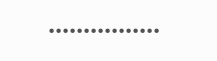••••••••••••••••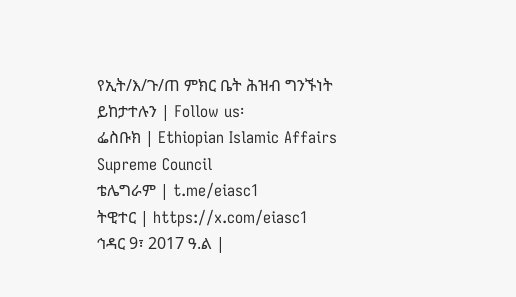የኢት/እ/ጉ/ጠ ምክር ቤት ሕዝብ ግንኙነት
ይከታተሉን | Follow us፡
ፌስቡክ | Ethiopian Islamic Affairs Supreme Council
ቴሌግራም | t.me/eiasc1
ትዊተር | https://x.com/eiasc1
ኅዳር 9፣ 2017 ዓ.ል |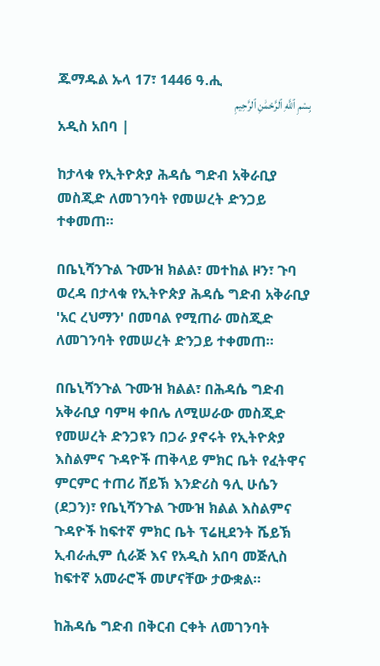ጁማዱል ኡላ 17፣ 1446 ዓ.ሒ
بِسْمِ ٱللَّهِ ٱلرَّحْمَٰنِ ٱلرَّحِيمِ
አዲስ አበባ |

ከታላቁ የኢትዮጵያ ሕዳሴ ግድብ አቅራቢያ መስጂድ ለመገንባት የመሠረት ድንጋይ ተቀመጠ።

በቤኒሻንጉል ጉሙዝ ክልል፣ መተከል ዞን፣ ጉባ ወረዳ በታላቁ የኢትዮጵያ ሕዳሴ ግድብ አቅራቢያ 'አር ረህማን' በመባል የሚጠራ መስጂድ ለመገንባት የመሠረት ድንጋይ ተቀመጠ።

በቤኒሻንጉል ጉሙዝ ክልል፣ በሕዳሴ ግድብ አቅራቢያ ባምዛ ቀበሌ ለሚሠራው መስጂድ የመሠረት ድንጋዩን በጋራ ያኖሩት የኢትዮጵያ እስልምና ጉዳዮች ጠቅላይ ምክር ቤት የፈትዋና ምርምር ተጠሪ ሸይኽ እንድሪስ ዓሊ ሁሴን (ደጋን)፣ የቤኒሻንጉል ጉሙዝ ክልል እስልምና ጉዳዮች ከፍተኛ ምክር ቤት ፕሬዚደንት ሼይኽ ኢብራሒም ሲራጅ እና የአዲስ አበባ መጅሊስ ከፍተኛ አመራሮች መሆናቸው ታውቋል።

ከሕዳሴ ግድብ በቅርብ ርቀት ለመገንባት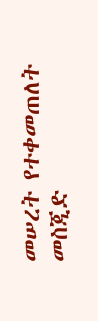መሠረት የተቀመጠለት መስጂድ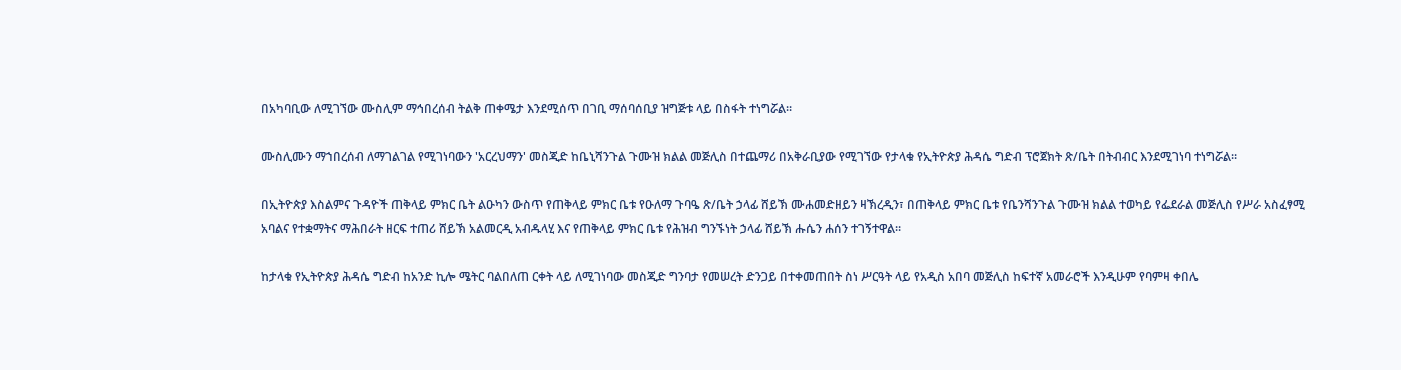በአካባቢው ለሚገኘው ሙስሊም ማኅበረሰብ ትልቅ ጠቀሜታ እንደሚሰጥ በገቢ ማሰባሰቢያ ዝግጅቱ ላይ በስፋት ተነግሯል።

ሙስሊሙን ማኀበረሰብ ለማገልገል የሚገነባውን 'አርረህማን' መስጂድ ከቤኒሻንጉል ጉሙዝ ክልል መጅሊስ በተጨማሪ በአቅራቢያው የሚገኘው የታላቁ የኢትዮጵያ ሕዳሴ ግድብ ፕሮጀክት ጽ/ቤት በትብብር እንደሚገነባ ተነግሯል።

በኢትዮጵያ እስልምና ጉዳዮች ጠቅላይ ምክር ቤት ልዑካን ውስጥ የጠቅላይ ምክር ቤቱ የዑለማ ጉባዔ ጽ/ቤት ኃላፊ ሸይኽ ሙሐመድዘይን ዛኽረዲን፣ በጠቅላይ ምክር ቤቱ የቤንሻንጉል ጉሙዝ ክልል ተወካይ የፌደራል መጅሊስ የሥራ አስፈፃሚ አባልና የተቋማትና ማሕበራት ዘርፍ ተጠሪ ሸይኽ አልመርዲ አብዱላሂ እና የጠቅላይ ምክር ቤቱ የሕዝብ ግንኙነት ኃላፊ ሸይኽ ሑሴን ሐሰን ተገኝተዋል።

ከታላቁ የኢትዮጵያ ሕዳሴ ግድብ ከአንድ ኪሎ ሜትር ባልበለጠ ርቀት ላይ ለሚገነባው መስጂድ ግንባታ የመሠረት ድንጋይ በተቀመጠበት ስነ ሥርዓት ላይ የአዲስ አበባ መጅሊስ ከፍተኛ አመራሮች እንዲሁም የባምዛ ቀበሌ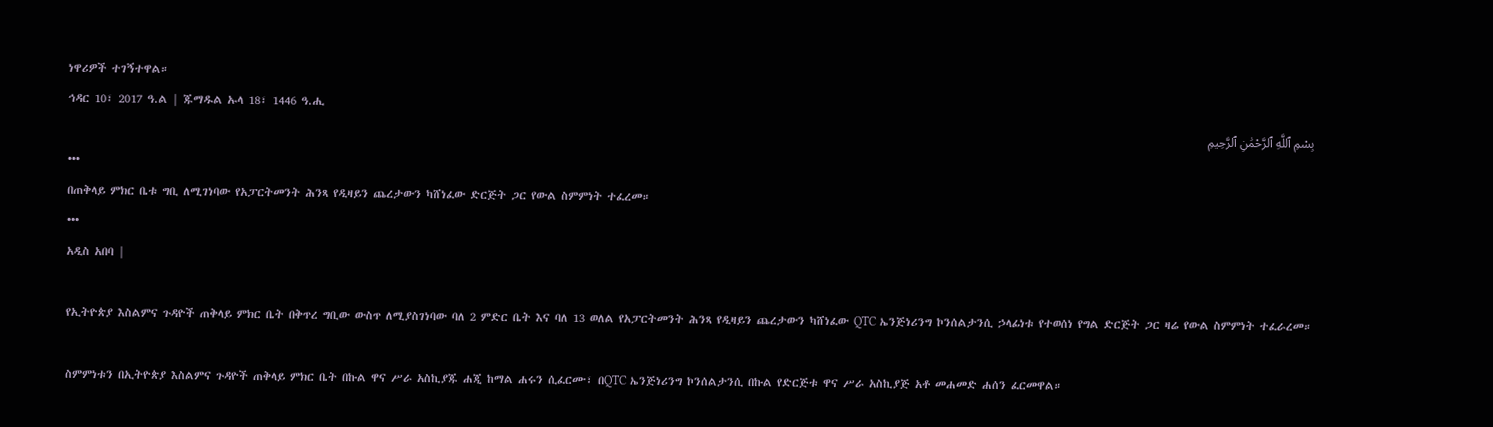ነዋሪዎች ተገኝተዋል።
ኅዳር 10፣ 2017 ዓ.ል | ጁማዱል ኡላ 18፣ 1446 ዓ.ሒ
بِسْمِ ٱللَّهِ ٱلرَّحْمَٰنِ ٱلرَّحِيمِ
•••
በጠቅላይ ምክር ቤቱ ግቢ ለሚገነባው የአፓርትመንት ሕንጻ የዲዛይን ጨረታውን ካሸነፈው ድርጅት ጋር የውል ስምምነት ተፈረመ።
•••
አዲስ አበባ |

የኢትዮጵያ እስልምና ጉዳዮች ጠቅላይ ምክር ቤት በቅጥረ ግቢው ውስጥ ለሚያስገነባው ባለ 2 ምድር ቤት እና ባለ 13 ወለል የአፓርትመንት ሕንጻ የዲዛይን ጨረታውን ካሸነፈው QTC ኤንጅነሪንግ ኮንሰልታንሲ ኃላፊነቱ የተወሰነ የግል ድርጅት ጋር ዛሬ የውል ስምምነት ተፈራረመ።

ስምምነቱን በኢትዮጵያ እስልምና ጉዳዮች ጠቅላይ ምክር ቤት በኩል ዋና ሥራ አስኪያጁ ሐጂ ከማል ሐሩን ሲፈርሙ፣ በQTC ኤንጅነሪንግ ኮንሰልታንሲ በኩል የድርጅቱ ዋና ሥራ አስኪያጅ አቶ መሐመድ ሐሰን ፈርመዋል።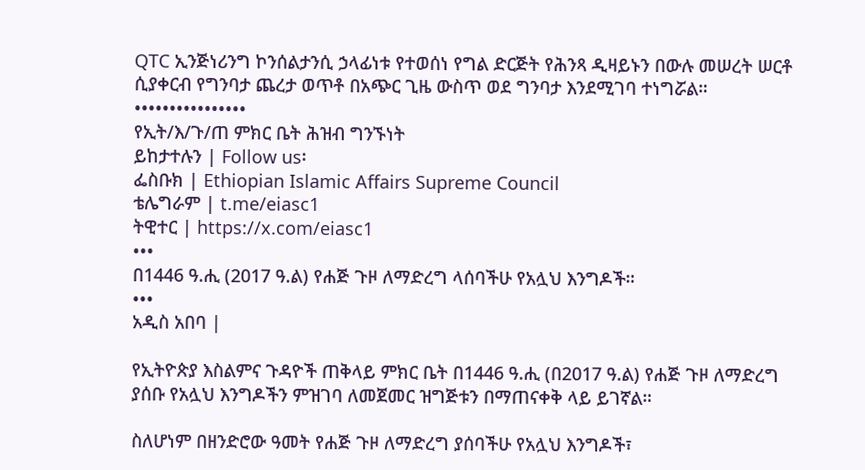QTC ኢንጅነሪንግ ኮንሰልታንሲ ኃላፊነቱ የተወሰነ የግል ድርጅት የሕንጻ ዲዛይኑን በውሉ መሠረት ሠርቶ ሲያቀርብ የግንባታ ጨረታ ወጥቶ በአጭር ጊዜ ውስጥ ወደ ግንባታ እንደሚገባ ተነግሯል።
••••••••••••••••
የኢት/እ/ጉ/ጠ ምክር ቤት ሕዝብ ግንኙነት
ይከታተሉን | Follow us፡
ፌስቡክ | Ethiopian Islamic Affairs Supreme Council
ቴሌግራም | t.me/eiasc1
ትዊተር | https://x.com/eiasc1
•••
በ1446 ዓ.ሒ (2017 ዓ.ል) የሐጅ ጉዞ ለማድረግ ላሰባችሁ የአሏህ እንግዶች።
•••
አዲስ አበባ |

የኢትዮጵያ እስልምና ጉዳዮች ጠቅላይ ምክር ቤት በ1446 ዓ.ሒ (በ2017 ዓ.ል) የሐጅ ጉዞ ለማድረግ ያሰቡ የአሏህ እንግዶችን ምዝገባ ለመጀመር ዝግጅቱን በማጠናቀቅ ላይ ይገኛል።

ስለሆነም በዘንድሮው ዓመት የሐጅ ጉዞ ለማድረግ ያሰባችሁ የአሏህ እንግዶች፣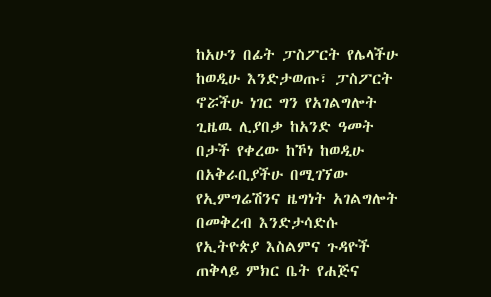ከአሁን በፊት ፓስፖርት የሌላችሁ ከወዲሁ እንድታወጡ፣ ፓስፖርት ኖሯችሁ ነገር ግን የአገልግሎት ጊዜዉ ሊያበቃ ከአንድ ዓመት በታች የቀረው ከኾነ ከወዲሁ በአቅራቢያችሁ በሚገኘው የኢምግሬሽንና ዜግነት አገልግሎት በመቅረብ እንድታሳድሱ የኢትዮጵያ እስልምና ጉዳዮች ጠቅላይ ምክር ቤት የሐጅና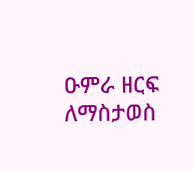ዑምራ ዘርፍ ለማስታወስ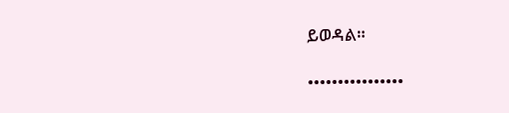ይወዳል።

••••••••••••••••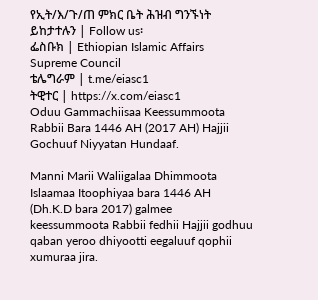የኢት/እ/ጉ/ጠ ምክር ቤት ሕዝብ ግንኙነት
ይከታተሉን | Follow us፡
ፌስቡክ | Ethiopian Islamic Affairs Supreme Council
ቴሌግራም | t.me/eiasc1
ትዊተር | https://x.com/eiasc1
Oduu Gammachiisaa Keessummoota Rabbii Bara 1446 AH (2017 AH) Hajjii Gochuuf Niyyatan Hundaaf.

Manni Marii Waliigalaa Dhimmoota Islaamaa Itoophiyaa bara 1446 AH (Dh.K.D bara 2017) galmee keessummoota Rabbii fedhii Hajjii godhuu qaban yeroo dhiyootti eegaluuf qophii xumuraa jira.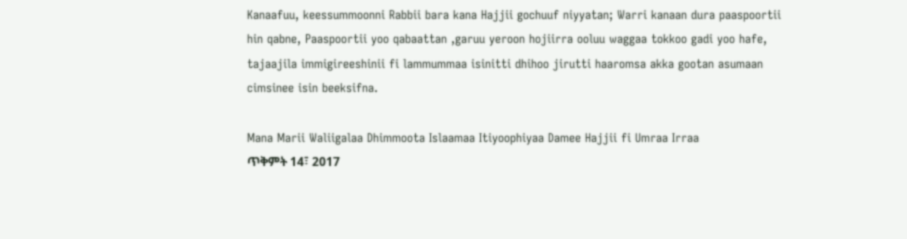Kanaafuu, keessummoonni Rabbii bara kana Hajjii gochuuf niyyatan; Warri kanaan dura paaspoortii hin qabne, Paaspoortii yoo qabaattan ,garuu yeroon hojiirra ooluu waggaa tokkoo gadi yoo hafe, tajaajila immigireeshinii fi lammummaa isinitti dhihoo jirutti haaromsa akka gootan asumaan cimsinee isin beeksifna.

Mana Marii Waliigalaa Dhimmoota Islaamaa Itiyoophiyaa Damee Hajjii fi Umraa Irraa
ጥቅምት 14፣ 2017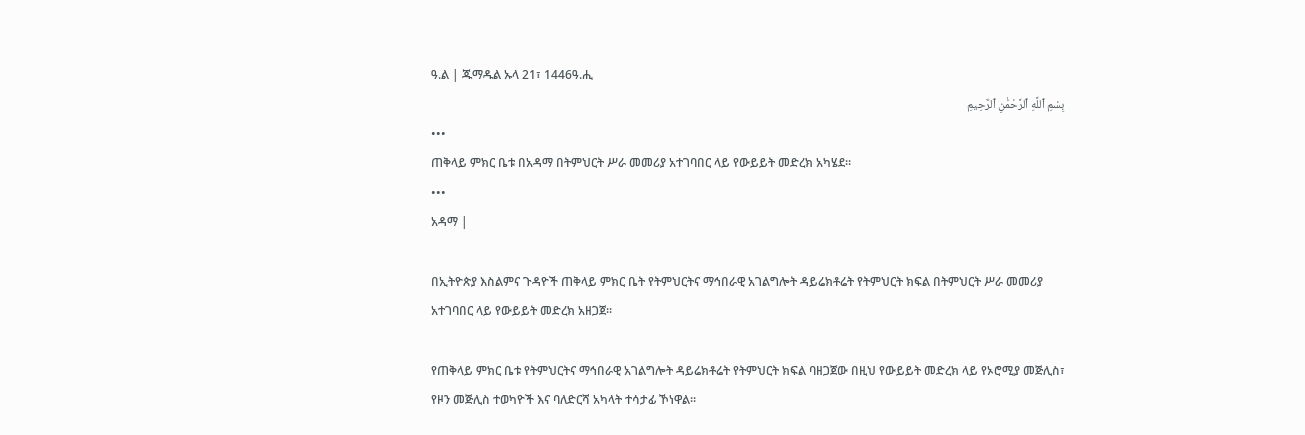ዓ.ል | ጁማዱል ኡላ 21፣ 1446ዓ.ሒ
بِسْمِ ٱللَّهِ ٱلرَّحْمَٰنِ ٱلرَّحِيمِ
•••
ጠቅላይ ምክር ቤቱ በአዳማ በትምህርት ሥራ መመሪያ አተገባበር ላይ የውይይት መድረክ አካሄደ።
•••
አዳማ |

በኢትዮጵያ እስልምና ጉዳዮች ጠቅላይ ምክር ቤት የትምህርትና ማኅበራዊ አገልግሎት ዳይሬክቶሬት የትምህርት ክፍል በትምህርት ሥራ መመሪያ አተገባበር ላይ የውይይት መድረክ አዘጋጀ።

የጠቅላይ ምክር ቤቱ የትምህርትና ማኅበራዊ አገልግሎት ዳይሬክቶሬት የትምህርት ክፍል ባዘጋጀው በዚህ የውይይት መድረክ ላይ የኦሮሚያ መጅሊስ፣ የዞን መጅሊስ ተወካዮች እና ባለድርሻ አካላት ተሳታፊ ኾነዋል።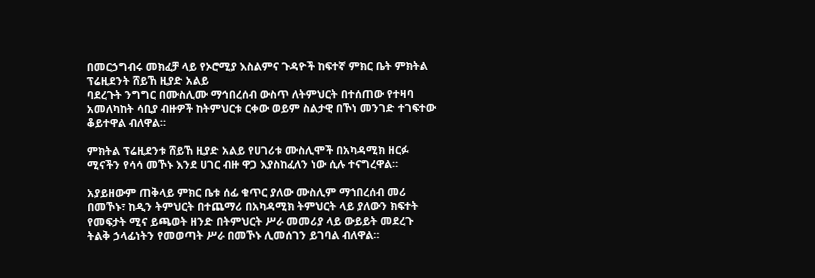በመርኃግብሩ መክፈቻ ላይ የኦሮሚያ እስልምና ጉዳዮች ከፍተኛ ምክር ቤት ምክትል ፕሬዚደንት ሸይኸ ዚያድ አልይ
ባደረጉት ንግግር በሙስሊሙ ማኅበረሰብ ውስጥ ለትምህርት በተሰጠው የተዛባ አመለካከት ሳቢያ ብዙዎች ከትምህርቱ ርቀው ወይም ስልታዊ በኾነ መንገድ ተገፍተው ቆይተዋል ብለዋል።

ምክትል ፕሬዚደንቱ ሸይኸ ዚያድ አልይ የሀገሪቱ ሙስሊሞች በአካዳሚክ ዘርፉ ሚናችን የሳሳ መኾኑ እንደ ሀገር ብዙ ዋጋ እያስከፈለን ነው ሲሉ ተናግረዋል።

አያይዘውም ጠቅላይ ምክር ቤቱ ሰፊ ቁጥር ያለው ሙስሊም ማኀበረሰብ መሪ በመኾኑ፣ ከዲን ትምህርት በተጨማሪ በአካዳሚክ ትምህርት ላይ ያለውን ክፍተት የመፍታት ሚና ይጫወት ዘንድ በትምህርት ሥራ መመሪያ ላይ ውይይት መደረጉ ትልቅ ኃላፊነትን የመወጣት ሥራ በመኾኑ ሊመሰገን ይገባል ብለዋል።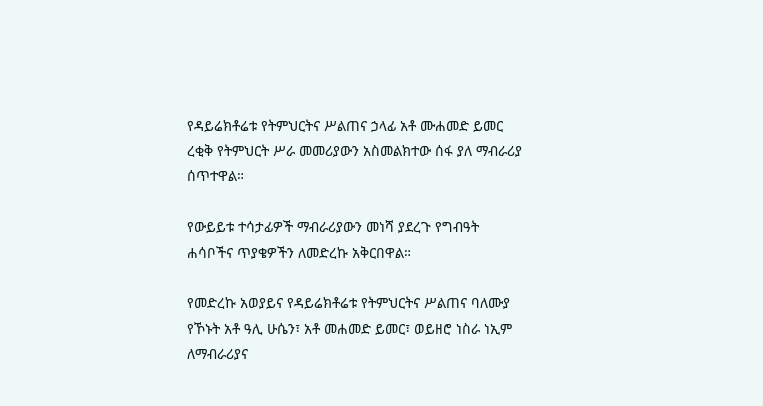የዳይሬክቶሬቱ የትምህርትና ሥልጠና ኃላፊ አቶ ሙሐመድ ይመር ረቂቅ የትምህርት ሥራ መመሪያውን አስመልክተው ሰፋ ያለ ማብራሪያ ሰጥተዋል።

የውይይቱ ተሳታፊዎች ማብራሪያውን መነሻ ያደረጉ የግብዓት ሐሳቦችና ጥያቄዎችን ለመድረኩ አቅርበዋል።

የመድረኩ አወያይና የዳይሬክቶሬቱ የትምህርትና ሥልጠና ባለሙያ የኾኑት አቶ ዓሊ ሁሴን፣ አቶ መሐመድ ይመር፣ ወይዘሮ ነስራ ነኢም ለማብራሪያና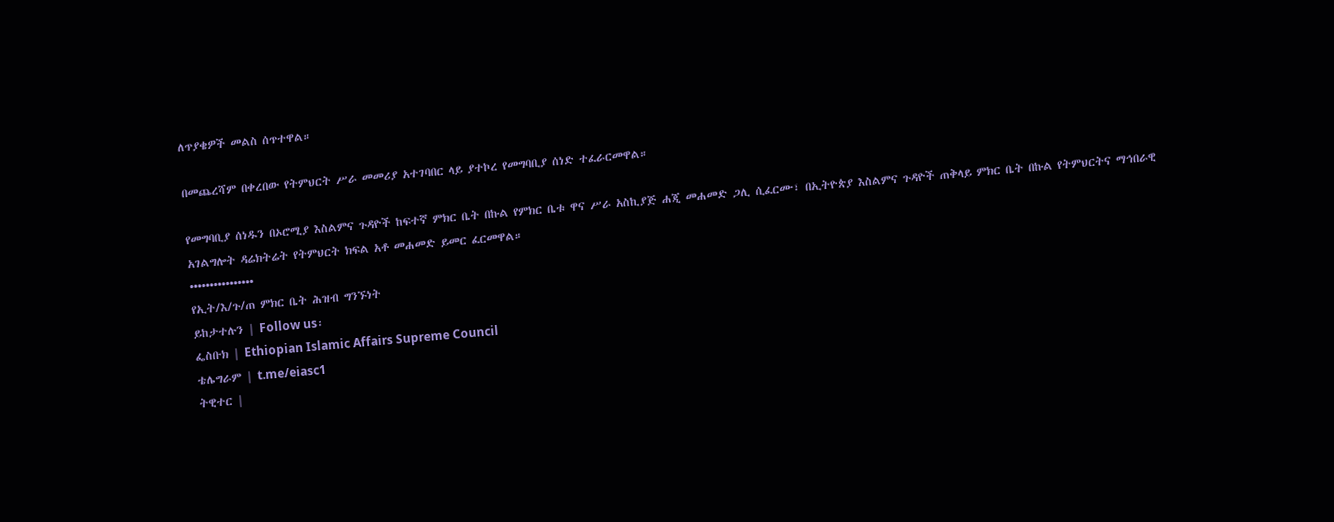ለጥያቄዎች መልስ ሰጥተዋል።

በመጨረሻም በቀረበው የትምህርት ሥራ መመሪያ አተገባበር ላይ ያተኮረ የመግባቢያ ሰነድ ተፈራርመዋል።

የመግባቢያ ሰነዱን በኦሮሚያ እስልምና ጉዳዮች ከፍተኛ ምክር ቤት በኩል የምክር ቤቱ ዋና ሥራ አስኪያጅ ሐጂ መሐመድ ጋሊ ሲፈርሙ፣ በኢትዮጵያ እስልምና ጉዳዮች ጠቅላይ ምክር ቤት በኩል የትምህርትና ማኅበራዊ አገልግሎት ዳሬክትሬት የትምህርት ክፍል አቶ መሐመድ ይመር ፈርመዋል።
••••••••••••••••
የኢት/እ/ጉ/ጠ ምክር ቤት ሕዝብ ግንኙነት
ይከታተሉን | Follow us፡
ፌስቡክ | Ethiopian Islamic Affairs Supreme Council
ቴሌግራም | t.me/eiasc1
ትዊተር |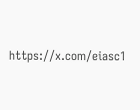https://x.com/eiasc1